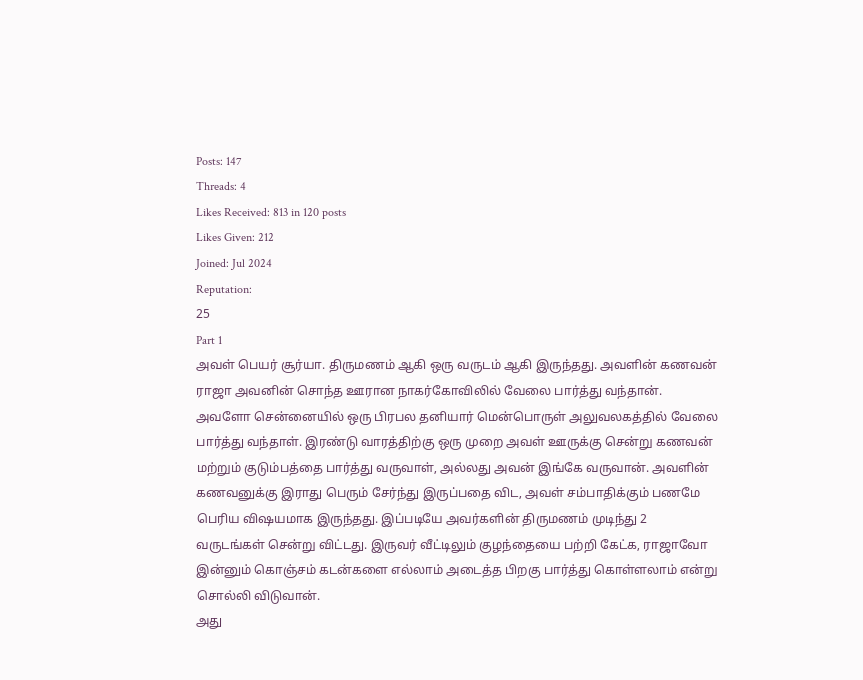Posts: 147
Threads: 4
Likes Received: 813 in 120 posts
Likes Given: 212
Joined: Jul 2024
Reputation:
25
Part 1
அவள் பெயர் சூர்யா. திருமணம் ஆகி ஒரு வருடம் ஆகி இருந்தது. அவளின் கணவன் ராஜா அவனின் சொந்த ஊரான நாகர்கோவிலில் வேலை பார்த்து வந்தான். அவளோ சென்னையில் ஒரு பிரபல தனியார் மென்பொருள் அலுவலகத்தில் வேலை பார்த்து வந்தாள். இரண்டு வாரத்திற்கு ஒரு முறை அவள் ஊருக்கு சென்று கணவன் மற்றும் குடும்பத்தை பார்த்து வருவாள், அல்லது அவன் இங்கே வருவான். அவளின் கணவனுக்கு இராது பெரும் சேர்ந்து இருப்பதை விட, அவள் சம்பாதிக்கும் பணமே பெரிய விஷயமாக இருந்தது. இப்படியே அவர்களின் திருமணம் முடிந்து 2 வருடங்கள் சென்று விட்டது. இருவர் வீட்டிலும் குழந்தையை பற்றி கேட்க, ராஜாவோ இன்னும் கொஞ்சம் கடன்களை எல்லாம் அடைத்த பிறகு பார்த்து கொள்ளலாம் என்று சொல்லி விடுவான்.
அது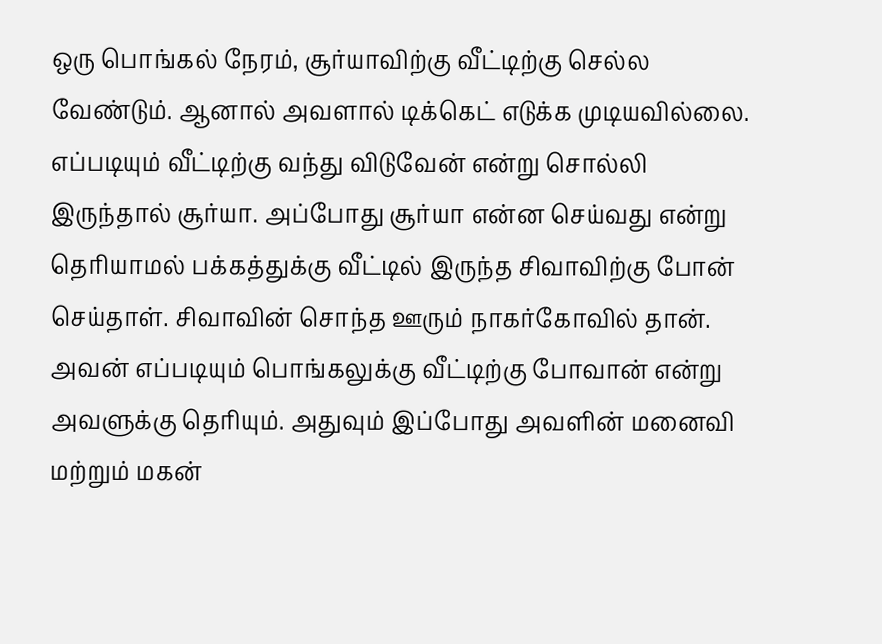ஒரு பொங்கல் நேரம், சூர்யாவிற்கு வீட்டிற்கு செல்ல வேண்டும். ஆனால் அவளால் டிக்கெட் எடுக்க முடியவில்லை. எப்படியும் வீட்டிற்கு வந்து விடுவேன் என்று சொல்லி இருந்தால் சூர்யா. அப்போது சூர்யா என்ன செய்வது என்று தெரியாமல் பக்கத்துக்கு வீட்டில் இருந்த சிவாவிற்கு போன் செய்தாள். சிவாவின் சொந்த ஊரும் நாகர்கோவில் தான். அவன் எப்படியும் பொங்கலுக்கு வீட்டிற்கு போவான் என்று அவளுக்கு தெரியும். அதுவும் இப்போது அவளின் மனைவி மற்றும் மகன்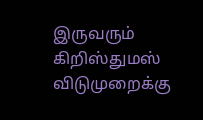இருவரும் கிறிஸ்துமஸ் விடுமுறைக்கு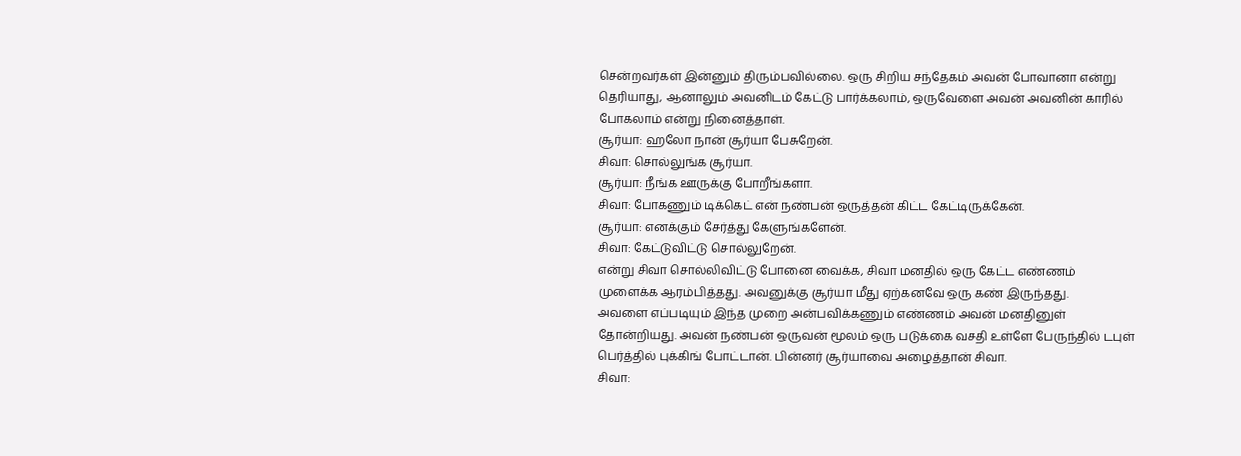சென்றவர்கள் இன்னும் திரும்பவில்லை. ஒரு சிறிய சந்தேகம் அவன் போவானா என்று தெரியாது, ஆனாலும் அவனிடம் கேட்டு பார்க்கலாம், ஒருவேளை அவன் அவனின் காரில் போகலாம் என்று நினைத்தாள்.
சூர்யா: ஹலோ நான் சூர்யா பேசுறேன்.
சிவா: சொல்லுங்க சூர்யா.
சூர்யா: நீங்க ஊருக்கு போறீங்களா.
சிவா: போகணும் டிக்கெட் என் நண்பன் ஒருத்தன் கிட்ட கேட்டிருக்கேன்.
சூர்யா: எனக்கும் சேர்த்து கேளுங்களேன்.
சிவா: கேட்டுவிட்டு சொல்லுறேன்.
என்று சிவா சொல்லிவிட்டு போனை வைக்க, சிவா மனதில் ஒரு கேட்ட எண்ணம் முளைக்க ஆரம்பித்தது. அவனுக்கு சூர்யா மீது ஏற்கனவே ஒரு கண் இருந்தது.
அவளை எப்படியும் இந்த முறை அன்பவிக்கணும் எண்ணம் அவன் மனதினுள் தோன்றியது. அவன் நண்பன் ஒருவன் மூலம் ஒரு படுக்கை வசதி உள்ளே பேருந்தில் டபுள் பெர்த்தில் புக்கிங் போட்டான். பின்னர் சூர்யாவை அழைத்தான் சிவா.
சிவா: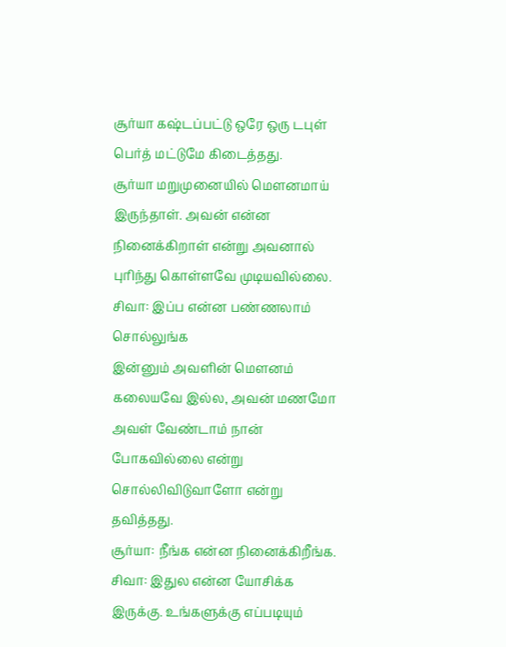சூர்யா கஷ்டப்பட்டு ஒரே ஒரு டபுள் பெர்த் மட்டுமே கிடைத்தது.
சூர்யா மறுமுனையில் மௌனமாய் இருந்தாள். அவன் என்ன நினைக்கிறாள் என்று அவனால் புரிந்து கொள்ளவே முடியவில்லை.
சிவா: இப்ப என்ன பண்ணலாம் சொல்லுங்க
இன்னும் அவளின் மௌனம் கலையவே இல்ல, அவன் மணமோ அவள் வேண்டாம் நான் போகவில்லை என்று சொல்லிவிடுவாளோ என்று தவித்தது.
சூர்யா: நீங்க என்ன நினைக்கிறீங்க.
சிவா: இதுல என்ன யோசிக்க இருக்கு. உங்களுக்கு எப்படியும்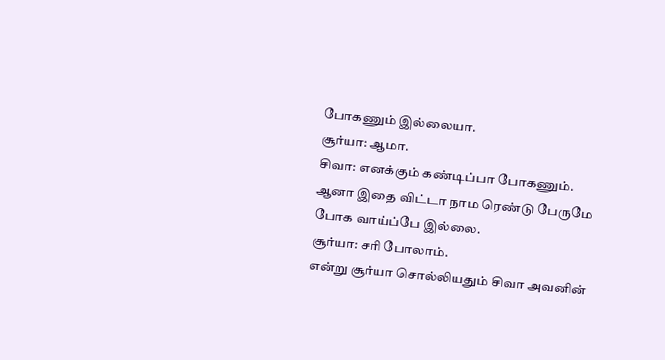போகணும் இல்லையா.
சூர்யா: ஆமா.
சிவா: எனக்கும் கண்டிப்பா போகணும்.
ஆனா இதை விட்டா நாம ரெண்டு பேருமே போக வாய்ப்பே இல்லை.
சூர்யா: சரி போலாம்.
என்று சூர்யா சொல்லியதும் சிவா அவனின்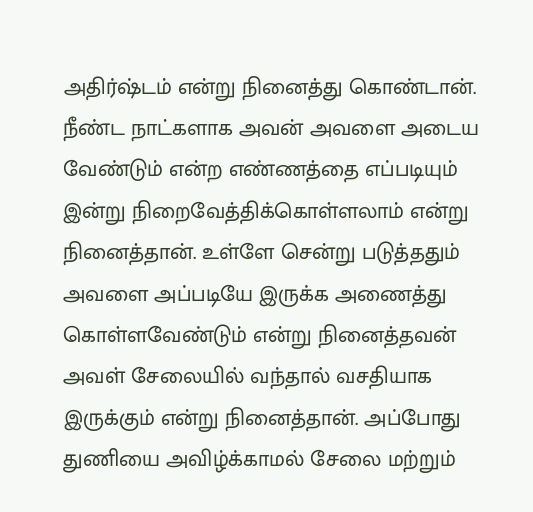அதிர்ஷ்டம் என்று நினைத்து கொண்டான். நீண்ட நாட்களாக அவன் அவளை அடைய வேண்டும் என்ற எண்ணத்தை எப்படியும் இன்று நிறைவேத்திக்கொள்ளலாம் என்று நினைத்தான். உள்ளே சென்று படுத்ததும் அவளை அப்படியே இருக்க அணைத்து கொள்ளவேண்டும் என்று நினைத்தவன் அவள் சேலையில் வந்தால் வசதியாக இருக்கும் என்று நினைத்தான். அப்போது துணியை அவிழ்க்காமல் சேலை மற்றும்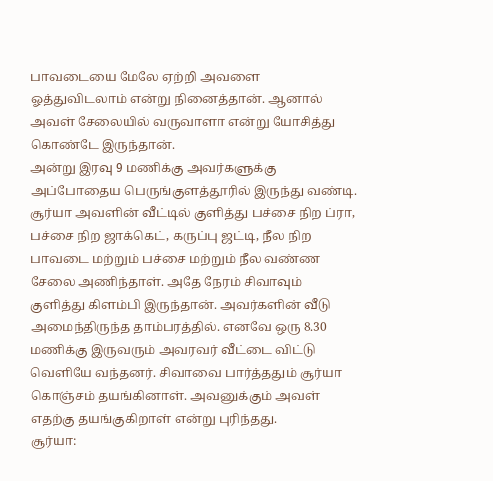பாவடையை மேலே ஏற்றி அவளை ஓத்துவிடலாம் என்று நினைத்தான். ஆனால் அவள் சேலையில் வருவாளா என்று யோசித்து கொண்டே இருந்தான்.
அன்று இரவு 9 மணிக்கு அவர்களுக்கு அப்போதைய பெருங்குளத்தூரில் இருந்து வண்டி. சூர்யா அவளின் வீட்டில் குளித்து பச்சை நிற ப்ரா, பச்சை நிற ஜாக்கெட், கருப்பு ஜட்டி, நீல நிற பாவடை மற்றும் பச்சை மற்றும் நீல வண்ண சேலை அணிந்தாள். அதே நேரம் சிவாவும் குளித்து கிளம்பி இருந்தான். அவர்களின் வீடு அமைந்திருந்த தாம்பரத்தில். எனவே ஒரு 8.30 மணிக்கு இருவரும் அவரவர் வீட்டை விட்டு வெளியே வந்தனர். சிவாவை பார்த்ததும் சூர்யா கொஞ்சம் தயங்கினாள். அவனுக்கும் அவள் எதற்கு தயங்குகிறாள் என்று புரிந்தது.
சூர்யா: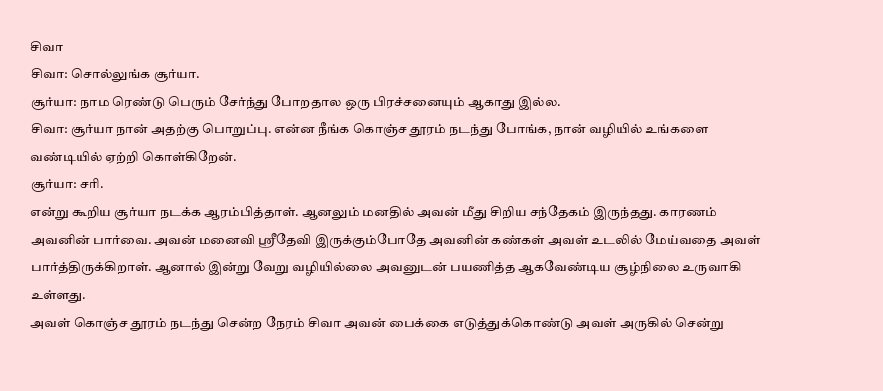சிவா
சிவா: சொல்லுங்க சூர்யா.
சூர்யா: நாம ரெண்டு பெரும் சேர்ந்து போறதால ஒரு பிரச்சனையும் ஆகாது இல்ல.
சிவா: சூர்யா நான் அதற்கு பொறுப்பு. என்ன நீங்க கொஞ்ச தூரம் நடந்து போங்க, நான் வழியில் உங்களை வண்டியில் ஏற்றி கொள்கிறேன்.
சூர்யா: சரி.
என்று கூறிய சூர்யா நடக்க ஆரம்பித்தாள். ஆனலும் மனதில் அவன் மீது சிறிய சந்தேகம் இருந்தது. காரணம் அவனின் பார்வை. அவன் மனைவி ஸ்ரீதேவி இருக்கும்போதே அவனின் கண்கள் அவள் உடலில் மேய்வதை அவள் பார்த்திருக்கிறாள். ஆனால் இன்று வேறு வழியில்லை அவனுடன் பயணித்த ஆகவேண்டிய சூழ்நிலை உருவாகி உள்ளது.
அவள் கொஞ்ச தூரம் நடந்து சென்ற நேரம் சிவா அவன் பைக்கை எடுத்துக்கொண்டு அவள் அருகில் சென்று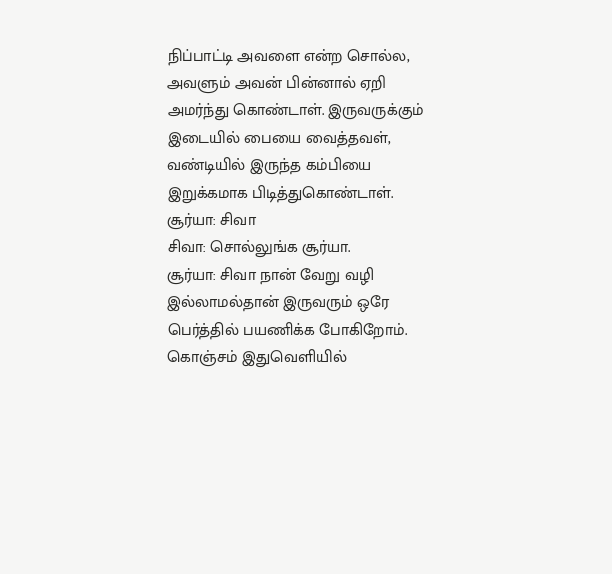நிப்பாட்டி அவளை என்ற சொல்ல, அவளும் அவன் பின்னால் ஏறி அமர்ந்து கொண்டாள். இருவருக்கும் இடையில் பையை வைத்தவள், வண்டியில் இருந்த கம்பியை இறுக்கமாக பிடித்துகொண்டாள்.
சூர்யா: சிவா
சிவா: சொல்லுங்க சூர்யா.
சூர்யா: சிவா நான் வேறு வழி இல்லாமல்தான் இருவரும் ஒரே பெர்த்தில் பயணிக்க போகிறோம். கொஞ்சம் இதுவெளியில்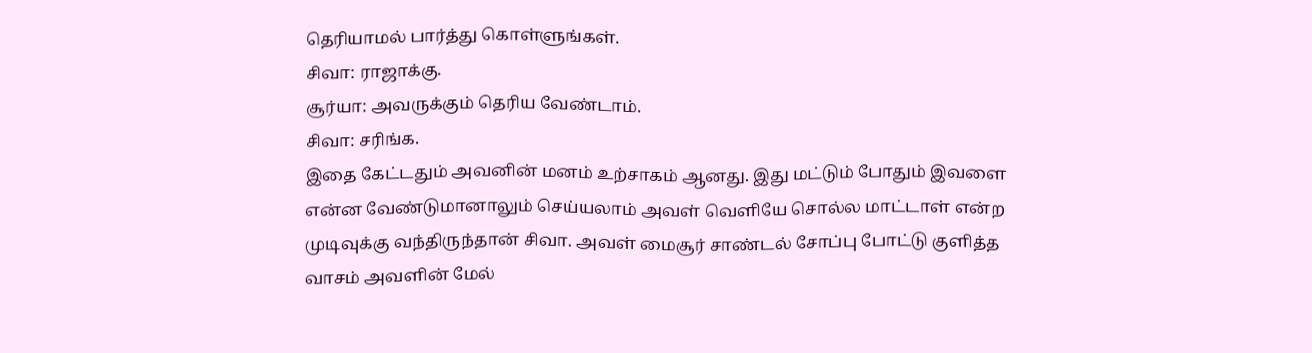தெரியாமல் பார்த்து கொள்ளுங்கள்.
சிவா: ராஜாக்கு.
சூர்யா: அவருக்கும் தெரிய வேண்டாம்.
சிவா: சரிங்க.
இதை கேட்டதும் அவனின் மனம் உற்சாகம் ஆனது. இது மட்டும் போதும் இவளை என்ன வேண்டுமானாலும் செய்யலாம் அவள் வெளியே சொல்ல மாட்டாள் என்ற முடிவுக்கு வந்திருந்தான் சிவா. அவள் மைசூர் சாண்டல் சோப்பு போட்டு குளித்த வாசம் அவளின் மேல்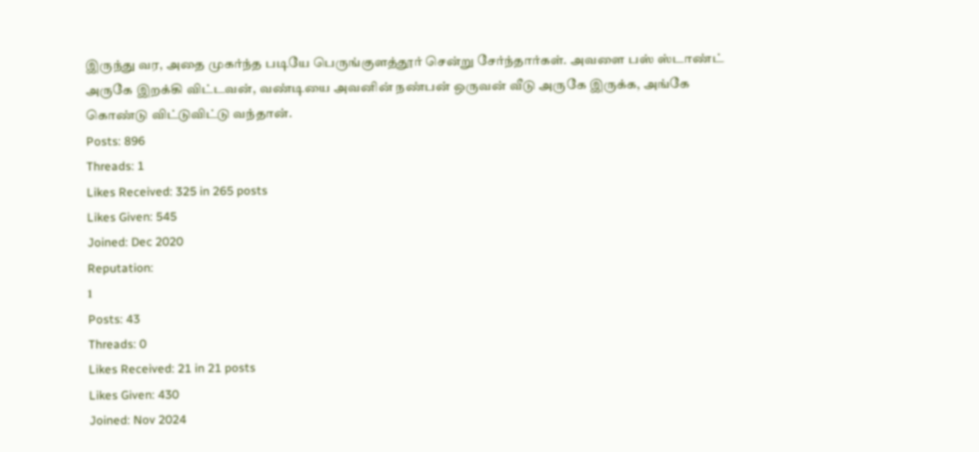இருந்து வர, அதை முகர்ந்த படியே பெருங்குளத்தூர் சென்று சேர்ந்தார்கள். அவளை பஸ் ஸ்டாண்ட் அருகே இறக்கி விட்டவன், வண்டியை அவனின் நண்பன் ஒருவன் வீடு அருகே இருக்க, அங்கே கொண்டு விட்டுவிட்டு வந்தான்.
Posts: 896
Threads: 1
Likes Received: 325 in 265 posts
Likes Given: 545
Joined: Dec 2020
Reputation:
1
Posts: 43
Threads: 0
Likes Received: 21 in 21 posts
Likes Given: 430
Joined: Nov 2024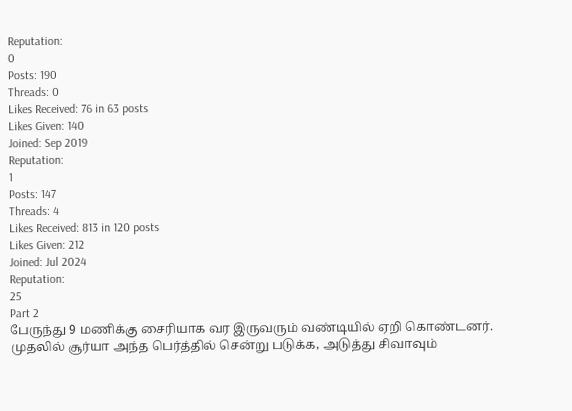Reputation:
0
Posts: 190
Threads: 0
Likes Received: 76 in 63 posts
Likes Given: 140
Joined: Sep 2019
Reputation:
1
Posts: 147
Threads: 4
Likes Received: 813 in 120 posts
Likes Given: 212
Joined: Jul 2024
Reputation:
25
Part 2
பேருந்து 9 மணிக்கு சைரியாக வர இருவரும் வண்டியில் ஏறி கொண்டனர். முதலில் சூர்யா அந்த பெர்த்தில் சென்று படுக்க, அடுத்து சிவாவும்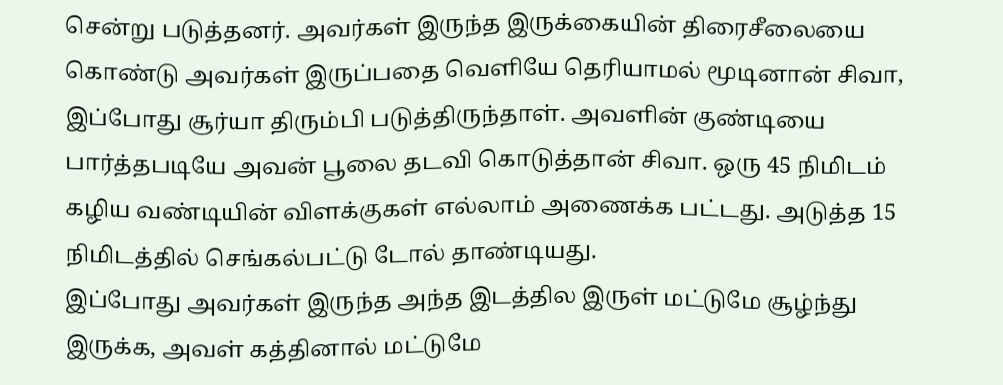சென்று படுத்தனர். அவர்கள் இருந்த இருக்கையின் திரைசீலையை கொண்டு அவர்கள் இருப்பதை வெளியே தெரியாமல் மூடினான் சிவா, இப்போது சூர்யா திரும்பி படுத்திருந்தாள். அவளின் குண்டியை பார்த்தபடியே அவன் பூலை தடவி கொடுத்தான் சிவா. ஒரு 45 நிமிடம் கழிய வண்டியின் விளக்குகள் எல்லாம் அணைக்க பட்டது. அடுத்த 15 நிமிடத்தில் செங்கல்பட்டு டோல் தாண்டியது.
இப்போது அவர்கள் இருந்த அந்த இடத்தில இருள் மட்டுமே சூழ்ந்து இருக்க, அவள் கத்தினால் மட்டுமே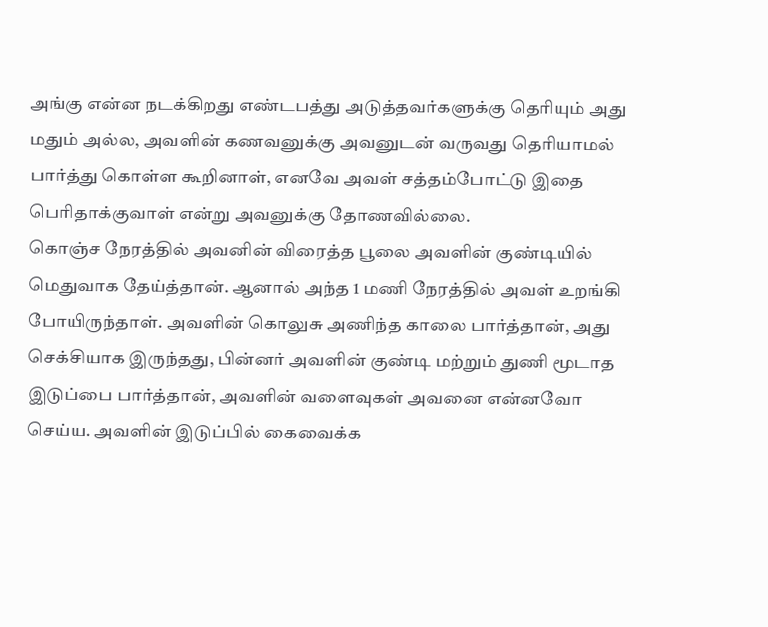அங்கு என்ன நடக்கிறது எண்டபத்து அடுத்தவர்களுக்கு தெரியும் அது மதும் அல்ல, அவளின் கணவனுக்கு அவனுடன் வருவது தெரியாமல் பார்த்து கொள்ள கூறினாள், எனவே அவள் சத்தம்போட்டு இதை பெரிதாக்குவாள் என்று அவனுக்கு தோணவில்லை.
கொஞ்ச நேரத்தில் அவனின் விரைத்த பூலை அவளின் குண்டியில் மெதுவாக தேய்த்தான். ஆனால் அந்த 1 மணி நேரத்தில் அவள் உறங்கி போயிருந்தாள். அவளின் கொலுசு அணிந்த காலை பார்த்தான், அது செக்சியாக இருந்தது, பின்னர் அவளின் குண்டி மற்றும் துணி மூடாத இடுப்பை பார்த்தான், அவளின் வளைவுகள் அவனை என்னவோ செய்ய. அவளின் இடுப்பில் கைவைக்க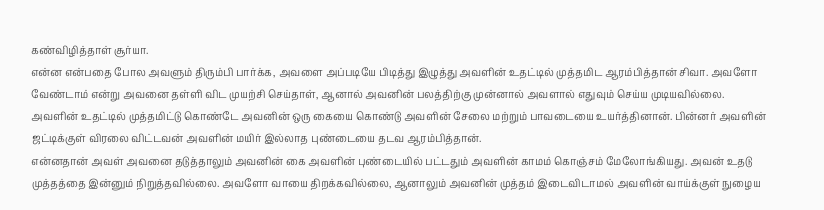கண்விழித்தாள் சூர்யா.
என்ன என்பதை போல அவளும் திரும்பி பார்க்க, அவளை அப்படியே பிடித்து இழுத்து அவளின் உதட்டில் முத்தமிட ஆரம்பித்தான் சிவா. அவளோ வேண்டாம் என்று அவனை தள்ளி விட முயற்சி செய்தாள், ஆனால் அவனின் பலத்திற்கு முன்னால் அவளால் எதுவும் செய்ய முடியவில்லை. அவளின் உதட்டில் முத்தமிட்டு கொண்டே அவனின் ஒரு கையை கொண்டு அவளின் சேலை மற்றும் பாவடையை உயர்த்தினான். பின்னர் அவளின் ஜட்டிக்குள் விரலை விட்டவன் அவளின் மயிர் இல்லாத புண்டையை தடவ ஆரம்பித்தான்.
என்னதான் அவள் அவனை தடுத்தாலும் அவனின் கை அவளின் புண்டையில் பட்டதும் அவளின் காமம் கொஞ்சம் மேலோங்கியது. அவன் உதடு முத்தத்தை இன்னும் நிறுத்தவில்லை. அவளோ வாயை திறக்கவில்லை, ஆனாலும் அவனின் முத்தம் இடைவிடாமல் அவளின் வாய்க்குள் நுழைய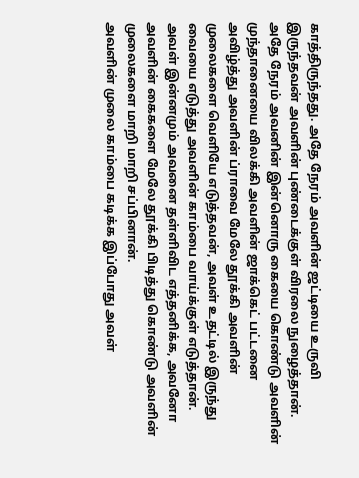காத்திருந்தது. அதே நேரம் அவளின் ஜட்டியை உருவி இருந்தவன் அவளின் புண்டைக்குள் விரலை நுழைத்தான்.
அதே நேரம் அவனின் இன்னொரு கையை கொண்டு அவளின் முந்தானையை விலக்கி அவளின் ஜாக்கெட் பட்டனை அவிழ்த்து அவளின் ப்ராவை மேலே தூக்கி அவளின் முலைகளை வெளியே எடுத்தவன், அவள் உதட்டில் இருந்து வையை எடுத்து அவளின் காம்பை வாய்க்குள் எடுத்தான். அவள் இன்னமும் அவனை தள்ளிவிட எத்தனிக்க, அவனோ அவளின் கைகளை மேலே தூக்கி பிடித்து கொண்டு அவளின் முலைகளை மாறி மாறி சப்பினான்.
அவளின் முலை காம்பை கடிக்க இப்போது அவள்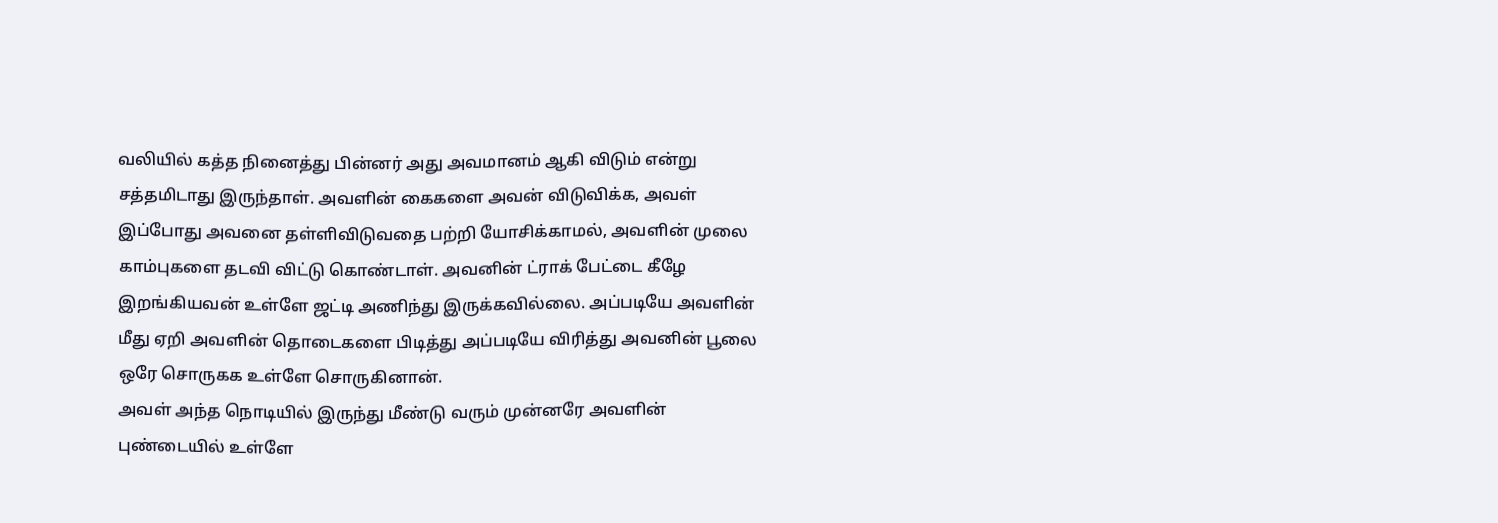வலியில் கத்த நினைத்து பின்னர் அது அவமானம் ஆகி விடும் என்று சத்தமிடாது இருந்தாள். அவளின் கைகளை அவன் விடுவிக்க, அவள் இப்போது அவனை தள்ளிவிடுவதை பற்றி யோசிக்காமல், அவளின் முலை காம்புகளை தடவி விட்டு கொண்டாள். அவனின் ட்ராக் பேட்டை கீழே இறங்கியவன் உள்ளே ஜட்டி அணிந்து இருக்கவில்லை. அப்படியே அவளின் மீது ஏறி அவளின் தொடைகளை பிடித்து அப்படியே விரித்து அவனின் பூலை ஒரே சொருகக உள்ளே சொருகினான்.
அவள் அந்த நொடியில் இருந்து மீண்டு வரும் முன்னரே அவளின் புண்டையில் உள்ளே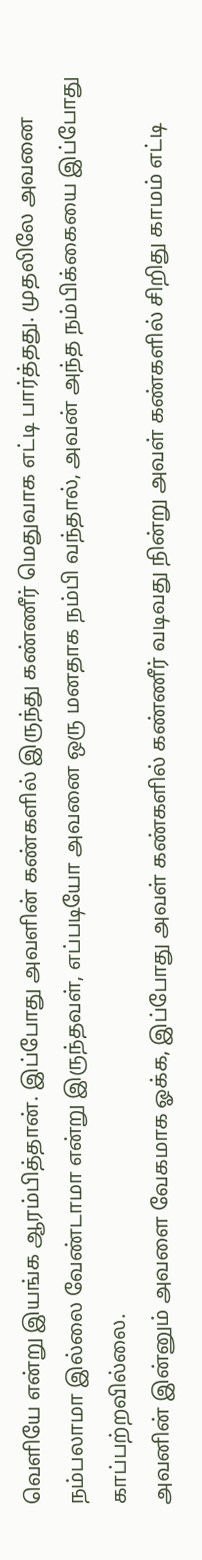வெளியே என்று இயங்க ஆரம்பித்தான். இப்போது அவளின் கண்களில் இருந்து கண்ணீர் மெதுவாக எட்டி பார்த்தது. முதலிலே அவனை நம்பலாமா இல்லை வேண்டாமா என்று இருந்தவள், எப்படியோ அவனை ஒரு மனதாக நம்பி வந்தால், அவன் அந்த நம்பிக்கையை இப்போது காப்பற்றவில்லை.
அவனின் இன்னும் அவளை வேகமாக ஓக்க, இப்போது அவள் கண்களில் கண்ணீர் வடிவது நின்று அவள் கண்களில் சிறிது காமம் எட்டி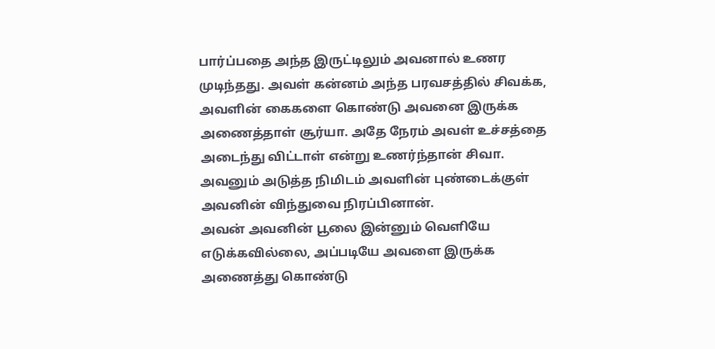பார்ப்பதை அந்த இருட்டிலும் அவனால் உணர முடிந்தது. அவள் கன்னம் அந்த பரவசத்தில் சிவக்க, அவளின் கைகளை கொண்டு அவனை இருக்க அணைத்தாள் சூர்யா. அதே நேரம் அவள் உச்சத்தை அடைந்து விட்டாள் என்று உணர்ந்தான் சிவா. அவனும் அடுத்த நிமிடம் அவளின் புண்டைக்குள் அவனின் விந்துவை நிரப்பினான்.
அவன் அவனின் பூலை இன்னும் வெளியே எடுக்கவில்லை, அப்படியே அவளை இருக்க அணைத்து கொண்டு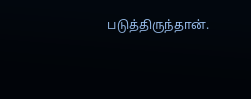படுத்திருந்தான்.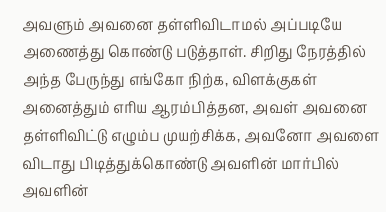அவளும் அவனை தள்ளிவிடாமல் அப்படியே அணைத்து கொண்டு படுத்தாள். சிறிது நேரத்தில் அந்த பேருந்து எங்கோ நிற்க, விளக்குகள் அனைத்தும் எரிய ஆரம்பித்தன, அவள் அவனை தள்ளிவிட்டு எழும்ப முயற்சிக்க, அவனோ அவளை விடாது பிடித்துக்கொண்டு அவளின் மார்பில் அவளின்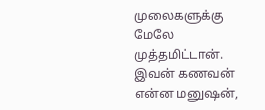முலைகளுக்கு மேலே முத்தமிட்டான்.
இவன் கணவன் என்ன மனுஷன்,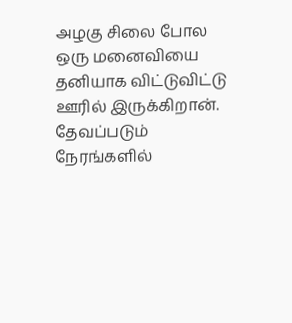அழகு சிலை போல ஒரு மனைவியை தனியாக விட்டுவிட்டு ஊரில் இருக்கிறான். தேவப்படும் நேரங்களில்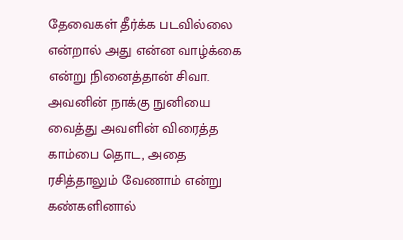தேவைகள் தீர்க்க படவில்லை என்றால் அது என்ன வாழ்க்கை என்று நினைத்தான் சிவா. அவனின் நாக்கு நுனியை வைத்து அவளின் விரைத்த காம்பை தொட, அதை ரசித்தாலும் வேணாம் என்று கண்களினால்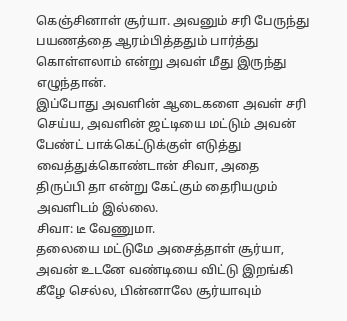கெஞ்சினாள் சூர்யா. அவனும் சரி பேருந்து பயணத்தை ஆரம்பித்ததும் பார்த்து கொள்ளலாம் என்று அவள் மீது இருந்து எழுந்தான்.
இப்போது அவளின் ஆடைகளை அவள் சரி செய்ய, அவளின் ஜட்டியை மட்டும் அவன் பேண்ட் பாக்கெட்டுக்குள் எடுத்து வைத்துக்கொண்டான் சிவா, அதை திருப்பி தா என்று கேட்கும் தைரியமும் அவளிடம் இல்லை.
சிவா: டீ வேணுமா.
தலையை மட்டுமே அசைத்தாள் சூர்யா, அவன் உடனே வண்டியை விட்டு இறங்கி கீழே செல்ல, பின்னாலே சூர்யாவும்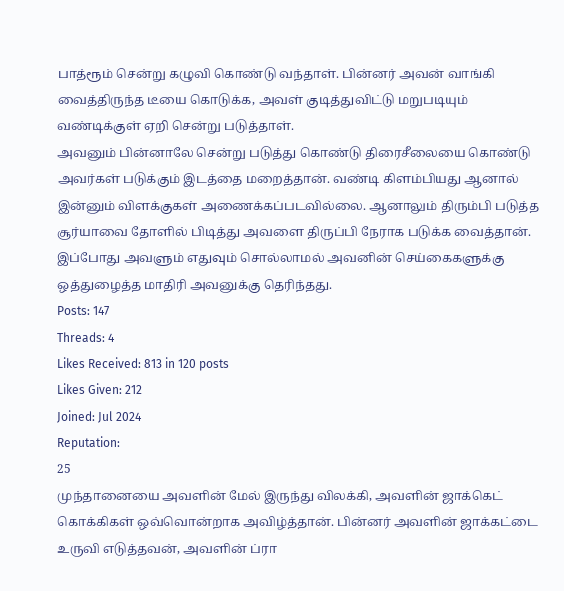பாத்ரூம் சென்று கழுவி கொண்டு வந்தாள். பின்னர் அவன் வாங்கி வைத்திருந்த டீயை கொடுக்க, அவள் குடித்துவிட்டு மறுபடியும் வண்டிக்குள் ஏறி சென்று படுத்தாள்.
அவனும் பின்னாலே சென்று படுத்து கொண்டு திரைசீலையை கொண்டு அவர்கள் படுக்கும் இடத்தை மறைத்தான். வண்டி கிளம்பியது ஆனால் இன்னும் விளக்குகள் அணைக்கப்படவில்லை. ஆனாலும் திரும்பி படுத்த சூர்யாவை தோளில் பிடித்து அவளை திருப்பி நேராக படுக்க வைத்தான். இப்போது அவளும் எதுவும் சொல்லாமல் அவனின் செய்கைகளுக்கு ஒத்துழைத்த மாதிரி அவனுக்கு தெரிந்தது.
Posts: 147
Threads: 4
Likes Received: 813 in 120 posts
Likes Given: 212
Joined: Jul 2024
Reputation:
25
முந்தானையை அவளின் மேல் இருந்து விலக்கி, அவளின் ஜாக்கெட் கொக்கிகள் ஒவ்வொன்றாக அவிழ்த்தான். பின்னர் அவளின் ஜாக்கட்டை உருவி எடுத்தவன், அவளின் ப்ரா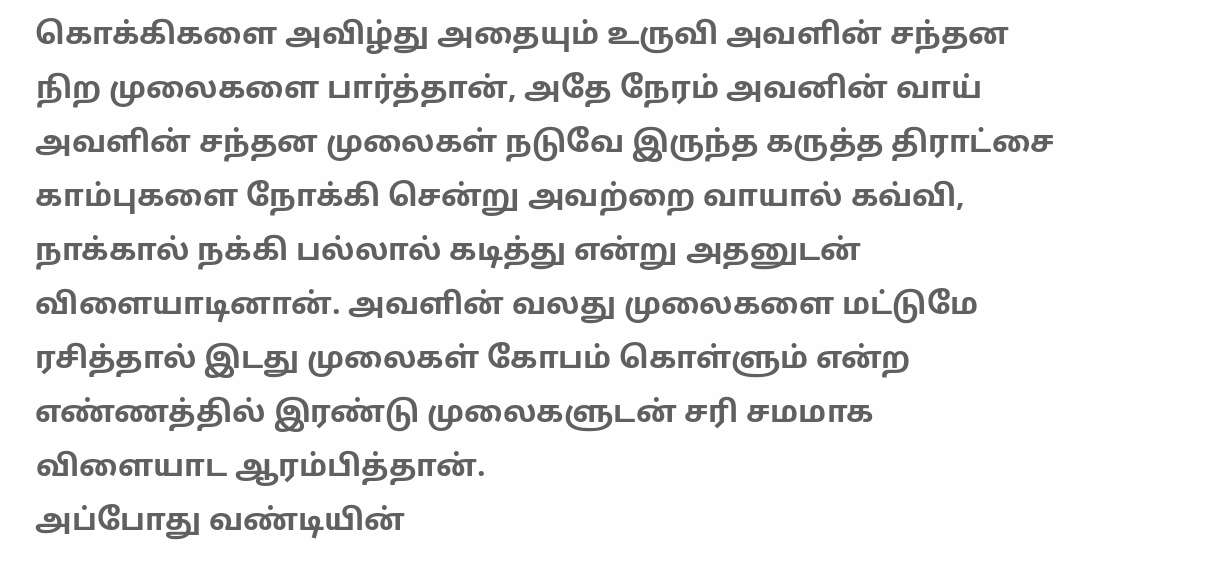கொக்கிகளை அவிழ்து அதையும் உருவி அவளின் சந்தன நிற முலைகளை பார்த்தான், அதே நேரம் அவனின் வாய் அவளின் சந்தன முலைகள் நடுவே இருந்த கருத்த திராட்சை காம்புகளை நோக்கி சென்று அவற்றை வாயால் கவ்வி, நாக்கால் நக்கி பல்லால் கடித்து என்று அதனுடன் விளையாடினான். அவளின் வலது முலைகளை மட்டுமே ரசித்தால் இடது முலைகள் கோபம் கொள்ளும் என்ற எண்ணத்தில் இரண்டு முலைகளுடன் சரி சமமாக விளையாட ஆரம்பித்தான்.
அப்போது வண்டியின்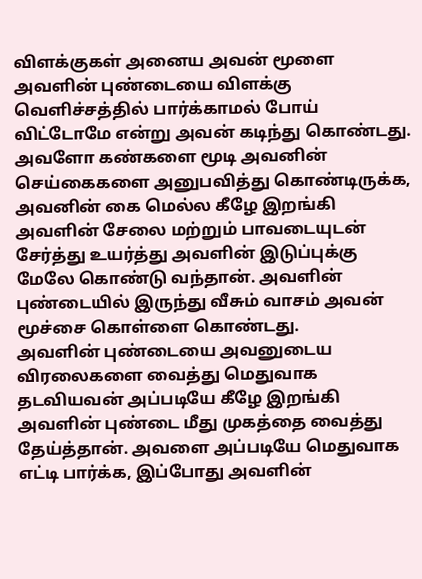விளக்குகள் அனைய அவன் மூளை அவளின் புண்டையை விளக்கு வெளிச்சத்தில் பார்க்காமல் போய் விட்டோமே என்று அவன் கடிந்து கொண்டது. அவளோ கண்களை மூடி அவனின் செய்கைகளை அனுபவித்து கொண்டிருக்க, அவனின் கை மெல்ல கீழே இறங்கி அவளின் சேலை மற்றும் பாவடையுடன் சேர்த்து உயர்த்து அவளின் இடுப்புக்கு மேலே கொண்டு வந்தான். அவளின் புண்டையில் இருந்து வீசும் வாசம் அவன் மூச்சை கொள்ளை கொண்டது.
அவளின் புண்டையை அவனுடைய விரலைகளை வைத்து மெதுவாக தடவியவன் அப்படியே கீழே இறங்கி அவளின் புண்டை மீது முகத்தை வைத்து தேய்த்தான். அவளை அப்படியே மெதுவாக எட்டி பார்க்க, இப்போது அவளின்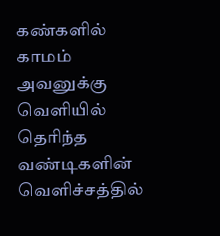கண்களில் காமம் அவனுக்கு வெளியில் தெரிந்த வண்டிகளின் வெளிச்சத்தில்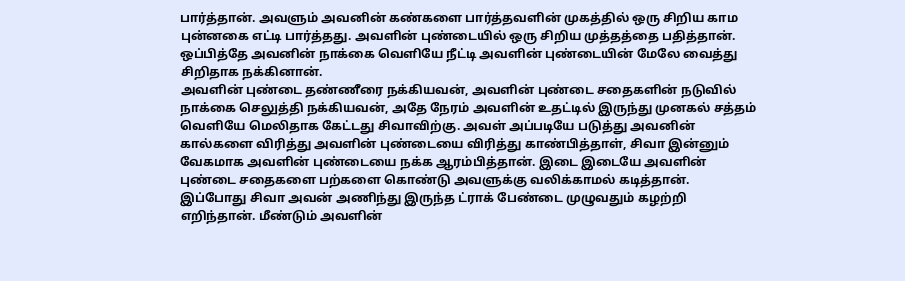பார்த்தான். அவளும் அவனின் கண்களை பார்த்தவளின் முகத்தில் ஒரு சிறிய காம புன்னகை எட்டி பார்த்தது. அவளின் புண்டையில் ஒரு சிறிய முத்தத்தை பதித்தான். ஒப்பித்தே அவனின் நாக்கை வெளியே நீட்டி அவளின் புண்டையின் மேலே வைத்து சிறிதாக நக்கினான்.
அவளின் புண்டை தண்ணீரை நக்கியவன், அவளின் புண்டை சதைகளின் நடுவில் நாக்கை செலுத்தி நக்கியவன், அதே நேரம் அவளின் உதட்டில் இருந்து முனகல் சத்தம் வெளியே மெலிதாக கேட்டது சிவாவிற்கு. அவள் அப்படியே படுத்து அவனின் கால்களை விரித்து அவளின் புண்டையை விரித்து காண்பித்தாள், சிவா இன்னும் வேகமாக அவளின் புண்டையை நக்க ஆரம்பித்தான். இடை இடையே அவளின் புண்டை சதைகளை பற்களை கொண்டு அவளுக்கு வலிக்காமல் கடித்தான்.
இப்போது சிவா அவன் அணிந்து இருந்த ட்ராக் பேண்டை முழுவதும் கழற்றி எறிந்தான். மீண்டும் அவளின்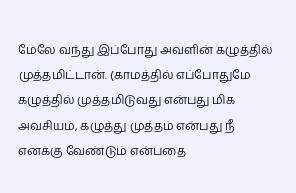மேலே வந்து இப்போது அவளின் கழுத்தில் முத்தமிட்டான். (காமத்தில் எப்போதுமே கழுத்தில் முத்தமிடுவது என்பது மிக அவசியம், கழுத்து முத்தம் என்பது நீ எனக்கு வேண்டும் என்பதை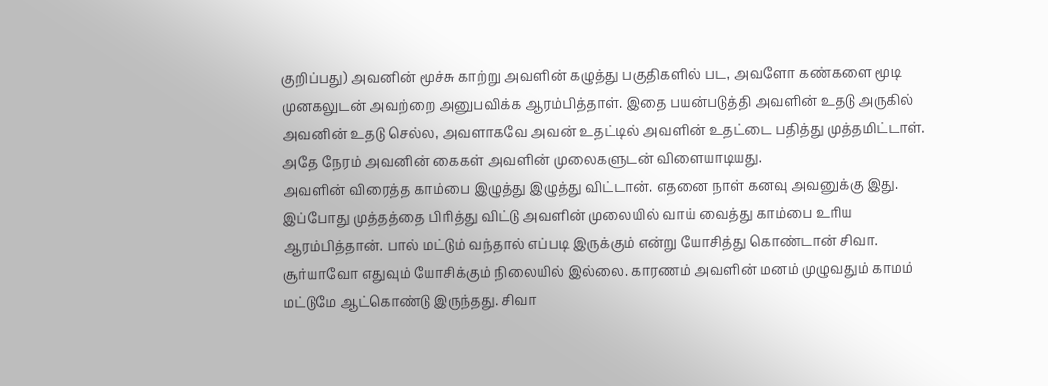குறிப்பது) அவனின் மூச்சு காற்று அவளின் கழுத்து பகுதிகளில் பட, அவளோ கண்களை மூடி முனகலுடன் அவற்றை அனுபவிக்க ஆரம்பித்தாள். இதை பயன்படுத்தி அவளின் உதடு அருகில் அவனின் உதடு செல்ல, அவளாகவே அவன் உதட்டில் அவளின் உதட்டை பதித்து முத்தமிட்டாள். அதே நேரம் அவனின் கைகள் அவளின் முலைகளுடன் விளையாடியது.
அவளின் விரைத்த காம்பை இழுத்து இழுத்து விட்டான். எதனை நாள் கனவு அவனுக்கு இது. இப்போது முத்தத்தை பிரித்து விட்டு அவளின் முலையில் வாய் வைத்து காம்பை உரிய ஆரம்பித்தான். பால் மட்டும் வந்தால் எப்படி இருக்கும் என்று யோசித்து கொண்டான் சிவா. சூர்யாவோ எதுவும் யோசிக்கும் நிலையில் இல்லை. காரணம் அவளின் மனம் முழுவதும் காமம் மட்டுமே ஆட்கொண்டு இருந்தது. சிவா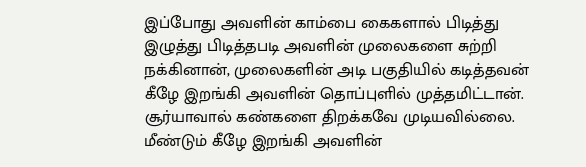இப்போது அவளின் காம்பை கைகளால் பிடித்து இழுத்து பிடித்தபடி அவளின் முலைகளை சுற்றி நக்கினான், முலைகளின் அடி பகுதியில் கடித்தவன் கீழே இறங்கி அவளின் தொப்புளில் முத்தமிட்டான்.
சூர்யாவால் கண்களை திறக்கவே முடியவில்லை. மீண்டும் கீழே இறங்கி அவளின்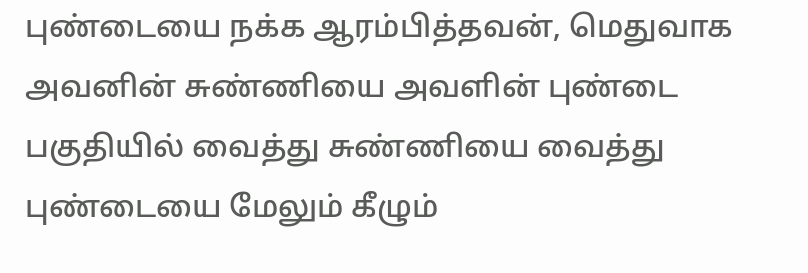புண்டையை நக்க ஆரம்பித்தவன், மெதுவாக அவனின் சுண்ணியை அவளின் புண்டை பகுதியில் வைத்து சுண்ணியை வைத்து புண்டையை மேலும் கீழும்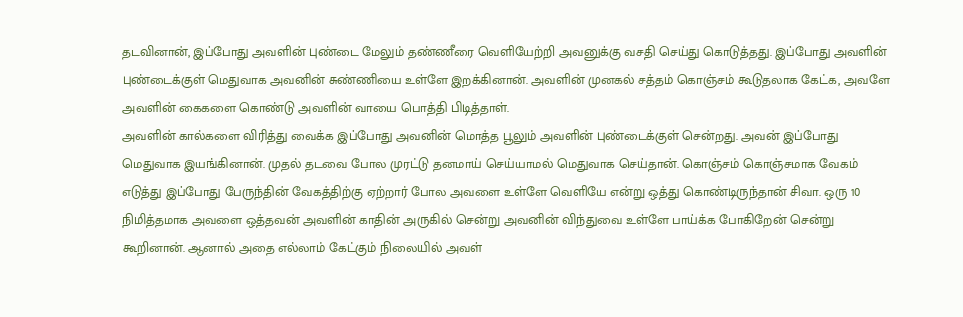தடவினான், இப்போது அவளின் புண்டை மேலும் தண்ணீரை வெளியேற்றி அவனுக்கு வசதி செய்து கொடுத்தது. இப்போது அவளின் புண்டைக்குள் மெதுவாக அவனின் சுண்ணியை உள்ளே இறக்கினான். அவளின் முனகல் சத்தம் கொஞ்சம் கூடுதலாக கேட்க, அவளே அவளின் கைகளை கொண்டு அவளின் வாயை பொத்தி பிடித்தாள்.
அவளின் கால்களை விரித்து வைக்க இப்போது அவனின் மொத்த பூலும் அவளின் புண்டைக்குள் சென்றது. அவன் இப்போது மெதுவாக இயங்கினான். முதல் தடவை போல முரட்டு தனமாய் செய்யாமல் மெதுவாக செய்தான். கொஞ்சம் கொஞ்சமாக வேகம் எடுத்து இப்போது பேருந்தின் வேகத்திற்கு ஏற்றார் போல அவளை உள்ளே வெளியே என்று ஒத்து கொண்டிருந்தான் சிவா. ஒரு 10 நிமித்தமாக அவளை ஒத்தவன் அவளின் காதின் அருகில் சென்று அவனின் விந்துவை உள்ளே பாய்க்க போகிறேன் சென்று கூறினான். ஆனால் அதை எல்லாம் கேட்கும் நிலையில் அவள்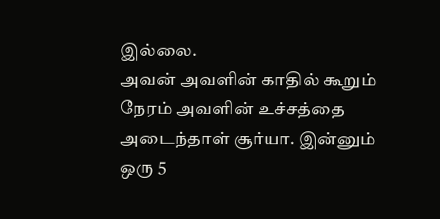இல்லை.
அவன் அவளின் காதில் கூறும் நேரம் அவளின் உச்சத்தை அடைந்தாள் சூர்யா. இன்னும் ஒரு 5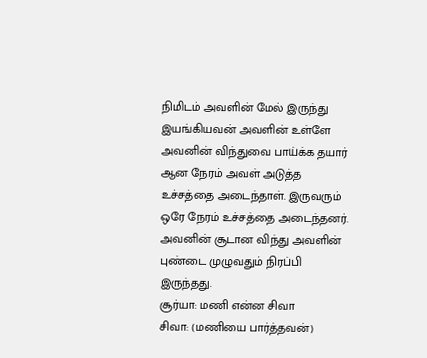நிமிடம் அவளின் மேல் இருந்து இயங்கியவன் அவளின் உள்ளே அவனின் விந்துவை பாய்க்க தயார் ஆன நேரம் அவள் அடுத்த உச்சத்தை அடைந்தாள். இருவரும் ஒரே நேரம் உச்சத்தை அடைந்தனர். அவனின் சூடான விந்து அவளின் புண்டை முழுவதும் நிரப்பி இருந்தது.
சூர்யா: மணி என்ன சிவா
சிவா: (மணியை பார்த்தவன்)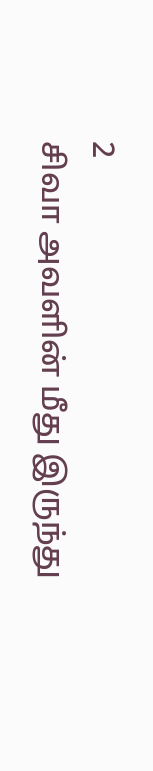2
சிவா அவளின் மீது இருந்து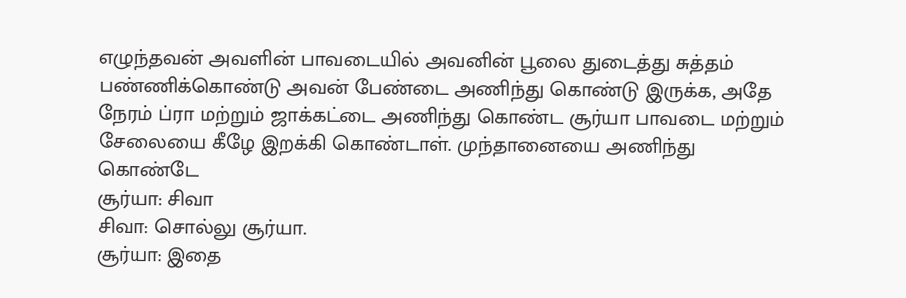எழுந்தவன் அவளின் பாவடையில் அவனின் பூலை துடைத்து சுத்தம் பண்ணிக்கொண்டு அவன் பேண்டை அணிந்து கொண்டு இருக்க, அதே நேரம் ப்ரா மற்றும் ஜாக்கட்டை அணிந்து கொண்ட சூர்யா பாவடை மற்றும் சேலையை கீழே இறக்கி கொண்டாள். முந்தானையை அணிந்து கொண்டே
சூர்யா: சிவா
சிவா: சொல்லு சூர்யா.
சூர்யா: இதை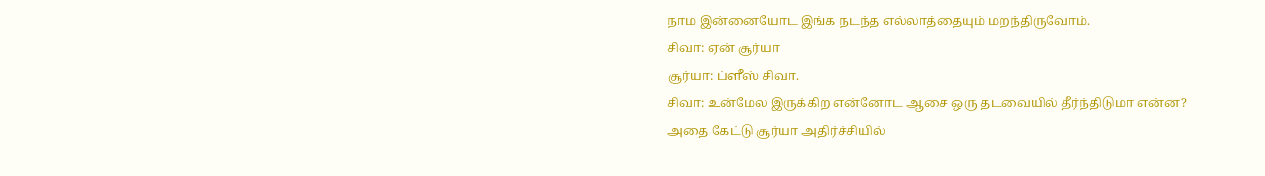நாம இன்னையோட இங்க நடந்த எல்லாத்தையும் மறந்திருவோம்.
சிவா: ஏன் சூர்யா
சூர்யா: ப்ளீஸ் சிவா.
சிவா: உன்மேல இருக்கிற என்னோட ஆசை ஒரு தடவையில் தீர்ந்திடுமா என்ன?
அதை கேட்டு சூர்யா அதிர்ச்சியில்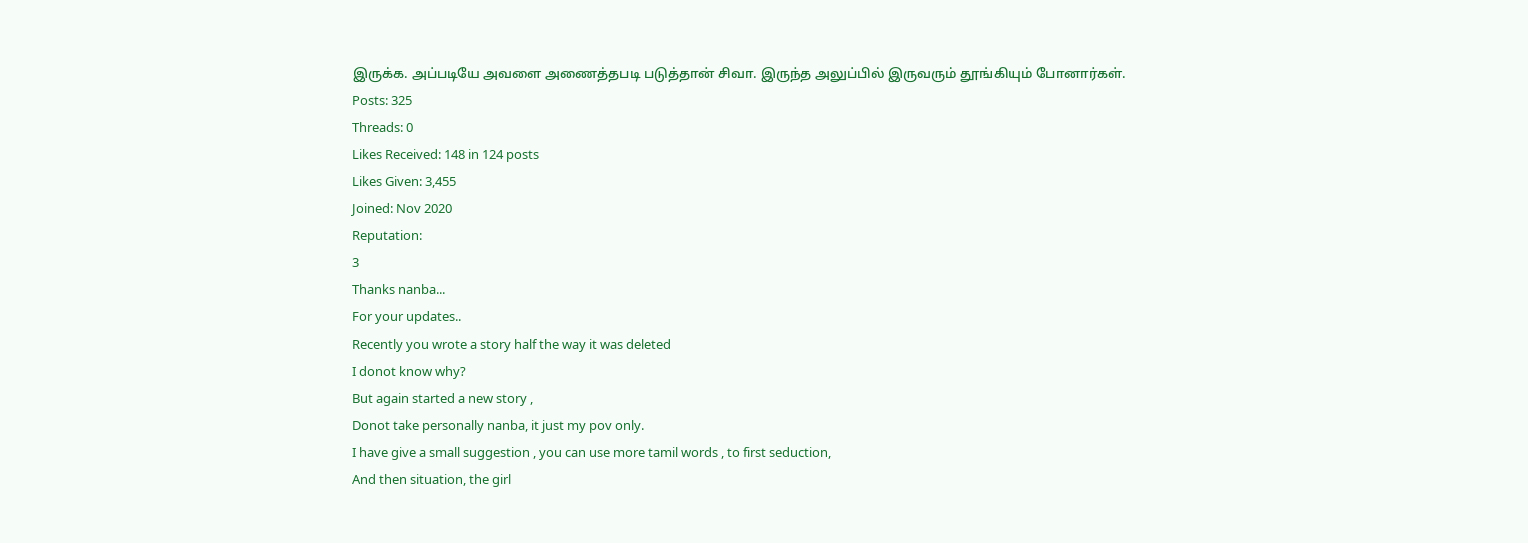இருக்க. அப்படியே அவளை அணைத்தபடி படுத்தான் சிவா. இருந்த அலுப்பில் இருவரும் தூங்கியும் போனார்கள்.
Posts: 325
Threads: 0
Likes Received: 148 in 124 posts
Likes Given: 3,455
Joined: Nov 2020
Reputation:
3
Thanks nanba...
For your updates..
Recently you wrote a story half the way it was deleted
I donot know why?
But again started a new story ,
Donot take personally nanba, it just my pov only.
I have give a small suggestion , you can use more tamil words , to first seduction,
And then situation, the girl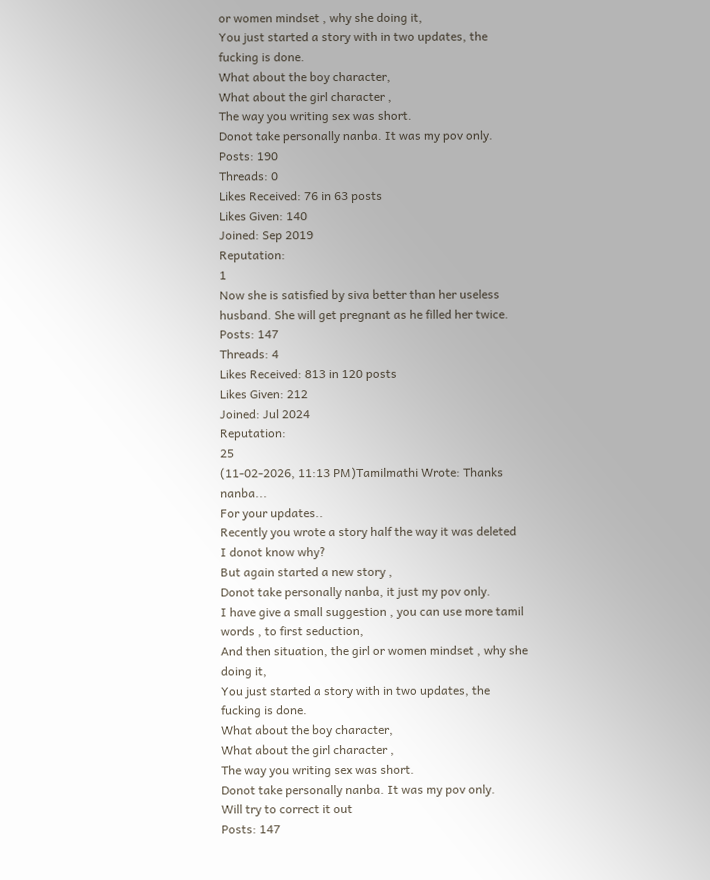or women mindset , why she doing it,
You just started a story with in two updates, the fucking is done.
What about the boy character,
What about the girl character ,
The way you writing sex was short.
Donot take personally nanba. It was my pov only.
Posts: 190
Threads: 0
Likes Received: 76 in 63 posts
Likes Given: 140
Joined: Sep 2019
Reputation:
1
Now she is satisfied by siva better than her useless husband. She will get pregnant as he filled her twice.
Posts: 147
Threads: 4
Likes Received: 813 in 120 posts
Likes Given: 212
Joined: Jul 2024
Reputation:
25
(11-02-2026, 11:13 PM)Tamilmathi Wrote: Thanks nanba...
For your updates..
Recently you wrote a story half the way it was deleted
I donot know why?
But again started a new story ,
Donot take personally nanba, it just my pov only.
I have give a small suggestion , you can use more tamil words , to first seduction,
And then situation, the girl or women mindset , why she doing it,
You just started a story with in two updates, the fucking is done.
What about the boy character,
What about the girl character ,
The way you writing sex was short.
Donot take personally nanba. It was my pov only.
Will try to correct it out
Posts: 147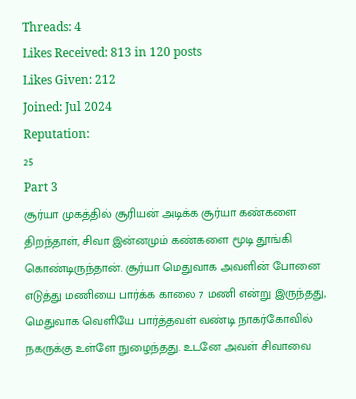Threads: 4
Likes Received: 813 in 120 posts
Likes Given: 212
Joined: Jul 2024
Reputation:
25
Part 3
சூர்யா முகத்தில் சூரியன் அடிக்க சூர்யா கண்களை திறந்தாள், சிவா இன்னமும் கண்களை மூடி தூங்கி கொண்டிருந்தான். சூர்யா மெதுவாக அவளின் போனை எடுத்து மணியை பார்க்க காலை 7 மணி என்று இருந்தது, மெதுவாக வெளியே பார்த்தவள் வண்டி நாகர்கோவில் நகருக்கு உள்ளே நுழைந்தது. உடனே அவள் சிவாவை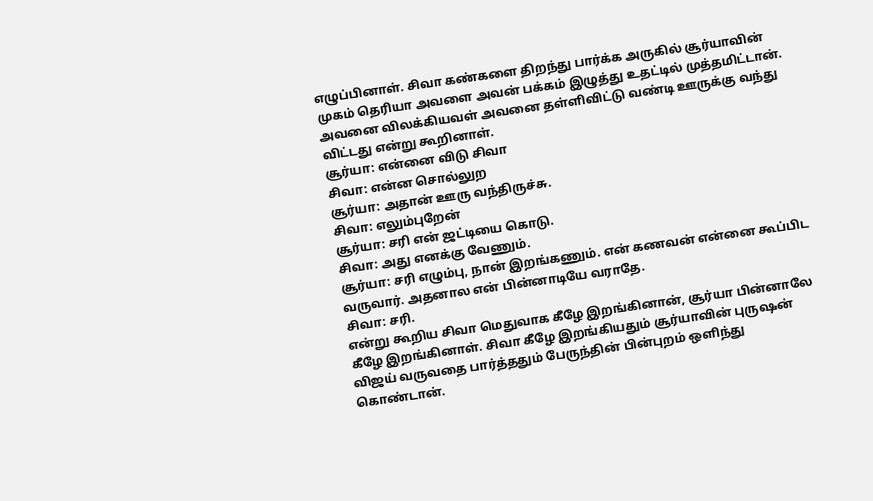எழுப்பினாள். சிவா கண்களை திறந்து பார்க்க அருகில் சூர்யாவின் முகம் தெரியா அவளை அவன் பக்கம் இழுத்து உதட்டில் முத்தமிட்டான். அவனை விலக்கியவள் அவனை தள்ளிவிட்டு வண்டி ஊருக்கு வந்து விட்டது என்று கூறினாள்.
சூர்யா: என்னை விடு சிவா
சிவா: என்ன சொல்லுற
சூர்யா: அதான் ஊரு வந்திருச்சு.
சிவா: எலும்புறேன்
சூர்யா: சரி என் ஜட்டியை கொடு.
சிவா: அது எனக்கு வேணும்.
சூர்யா: சரி எழும்பு, நான் இறங்கணும். என் கணவன் என்னை கூப்பிட வருவார். அதனால என் பின்னாடியே வராதே.
சிவா: சரி.
என்று கூறிய சிவா மெதுவாக கீழே இறங்கினான், சூர்யா பின்னாலே கீழே இறங்கினாள். சிவா கீழே இறங்கியதும் சூர்யாவின் புருஷன் விஜய் வருவதை பார்த்ததும் பேருந்தின் பின்புறம் ஒளிந்து கொண்டான்.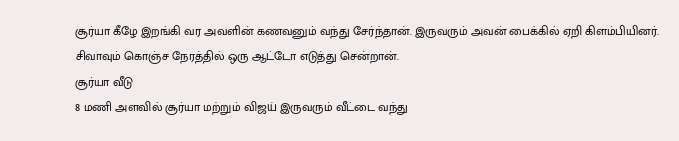சூர்யா கீழே இறங்கி வர அவளின் கணவனும் வந்து சேர்ந்தான். இருவரும் அவன் பைக்கில் ஏறி கிளம்பியினர். சிவாவும் கொஞ்ச நேரத்தில் ஒரு ஆட்டோ எடுத்து சென்றான்.
சூர்யா வீடு
8 மணி அளவில் சூர்யா மற்றும் விஜய் இருவரும் வீட்டை வந்து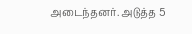அடைந்தனர். அடுத்த 5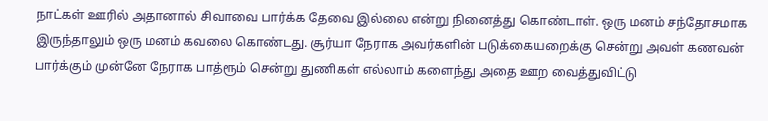நாட்கள் ஊரில் அதானால் சிவாவை பார்க்க தேவை இல்லை என்று நினைத்து கொண்டாள். ஒரு மனம் சந்தோசமாக இருந்தாலும் ஒரு மனம் கவலை கொண்டது. சூர்யா நேராக அவர்களின் படுக்கையறைக்கு சென்று அவள் கணவன் பார்க்கும் முன்னே நேராக பாத்ரூம் சென்று துணிகள் எல்லாம் களைந்து அதை ஊற வைத்துவிட்டு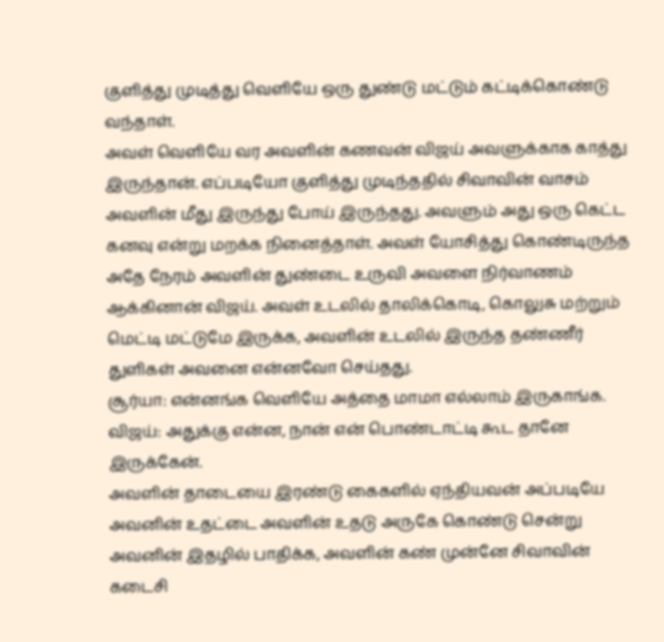குளித்து முடித்து வெளியே ஒரு துண்டு மட்டும் கட்டிக்கொண்டு வந்தாள்.
அவள் வெளியே வர அவளின் கணவன் விஜய் அவளுக்காக காத்து இருந்தான். எப்படியோ குளித்து முடிந்ததில் சிவாவின் வாசம் அவளின் மீது இருந்து போய் இருந்தது. அவளும் அது ஒரு கெட்ட கனவு என்று மறக்க நினைத்தாள். அவள் யோசித்து கொண்டிருந்த அதே நேரம் அவளின் துண்டை உருவி அவளை நிர்வாணம் ஆக்கினான் விஜய். அவள் உடலில் தாலிக்கொடி, கொலுசு மற்றும் மெட்டி மட்டுமே இருக்க, அவளின் உடலில் இருந்த தண்ணீர் துளிகள் அவனை என்னவோ செய்தது.
சூர்யா: என்னங்க வெளியே அத்தை மாமா எல்லாம் இருகாங்க.
விஜய்: அதுக்கு என்ன, நான் என் பொண்டாட்டி கூட தானே இருக்கேன்.
அவளின் தாடையை இரண்டு கைகளில் ஏந்தியவன் அப்படியே அவனின் உதட்டை அவளின் உதடு அருகே கொண்டு சென்று அவனின் இதழில் பாதிக்க, அவளின் கண் முன்னே சிவாவின் கடைசி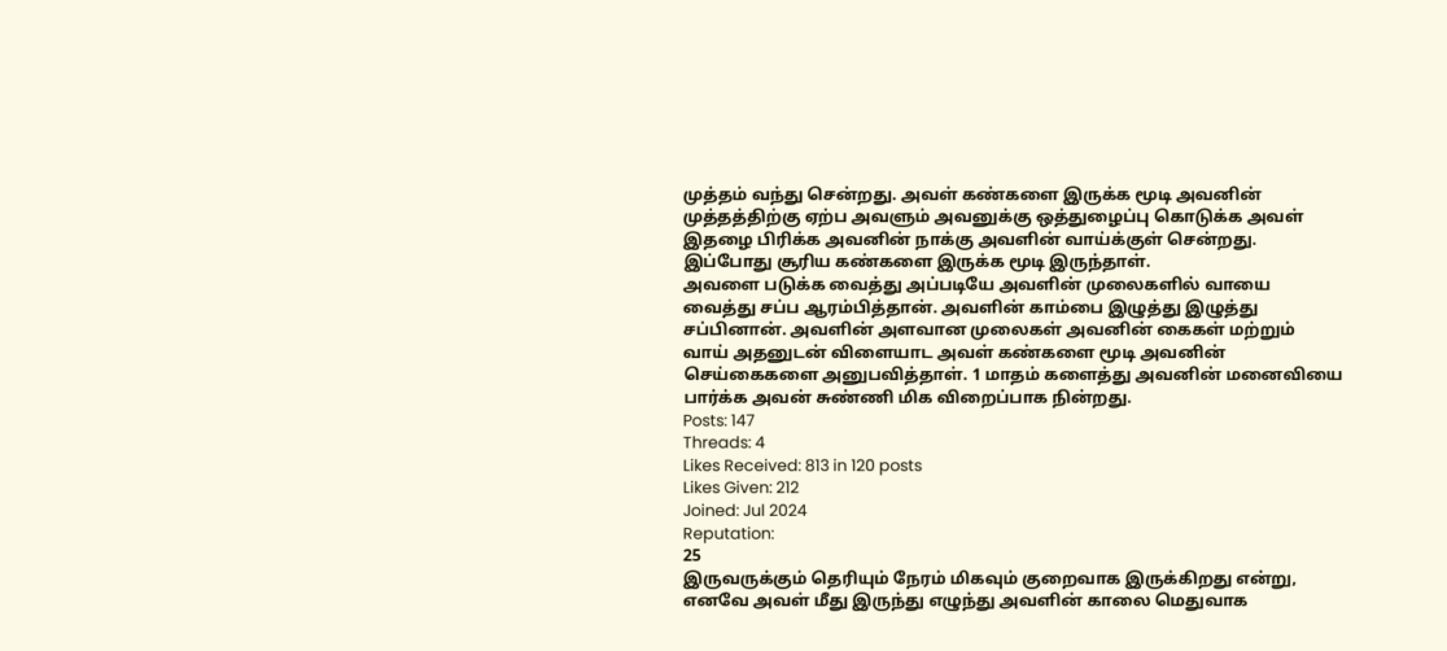முத்தம் வந்து சென்றது. அவள் கண்களை இருக்க மூடி அவனின் முத்தத்திற்கு ஏற்ப அவளும் அவனுக்கு ஒத்துழைப்பு கொடுக்க அவள் இதழை பிரிக்க அவனின் நாக்கு அவளின் வாய்க்குள் சென்றது. இப்போது சூரிய கண்களை இருக்க மூடி இருந்தாள்.
அவளை படுக்க வைத்து அப்படியே அவளின் முலைகளில் வாயை வைத்து சப்ப ஆரம்பித்தான். அவளின் காம்பை இழுத்து இழுத்து சப்பினான். அவளின் அளவான முலைகள் அவனின் கைகள் மற்றும் வாய் அதனுடன் விளையாட அவள் கண்களை மூடி அவனின் செய்கைகளை அனுபவித்தாள். 1 மாதம் களைத்து அவனின் மனைவியை பார்க்க அவன் சுண்ணி மிக விறைப்பாக நின்றது.
Posts: 147
Threads: 4
Likes Received: 813 in 120 posts
Likes Given: 212
Joined: Jul 2024
Reputation:
25
இருவருக்கும் தெரியும் நேரம் மிகவும் குறைவாக இருக்கிறது என்று, எனவே அவள் மீது இருந்து எழுந்து அவளின் காலை மெதுவாக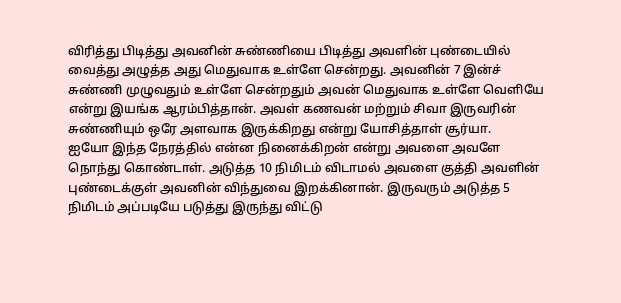விரித்து பிடித்து அவனின் சுண்ணியை பிடித்து அவளின் புண்டையில் வைத்து அழுத்த அது மெதுவாக உள்ளே சென்றது. அவனின் 7 இன்ச் சுண்ணி முழுவதும் உள்ளே சென்றதும் அவன் மெதுவாக உள்ளே வெளியே என்று இயங்க ஆரம்பித்தான். அவள் கணவன் மற்றும் சிவா இருவரின் சுண்ணியும் ஒரே அளவாக இருக்கிறது என்று யோசித்தாள் சூர்யா.
ஐயோ இந்த நேரத்தில் என்ன நினைக்கிறன் என்று அவளை அவளே நொந்து கொண்டாள். அடுத்த 10 நிமிடம் விடாமல் அவளை குத்தி அவளின் புண்டைக்குள் அவனின் விந்துவை இறக்கினான். இருவரும் அடுத்த 5 நிமிடம் அப்படியே படுத்து இருந்து விட்டு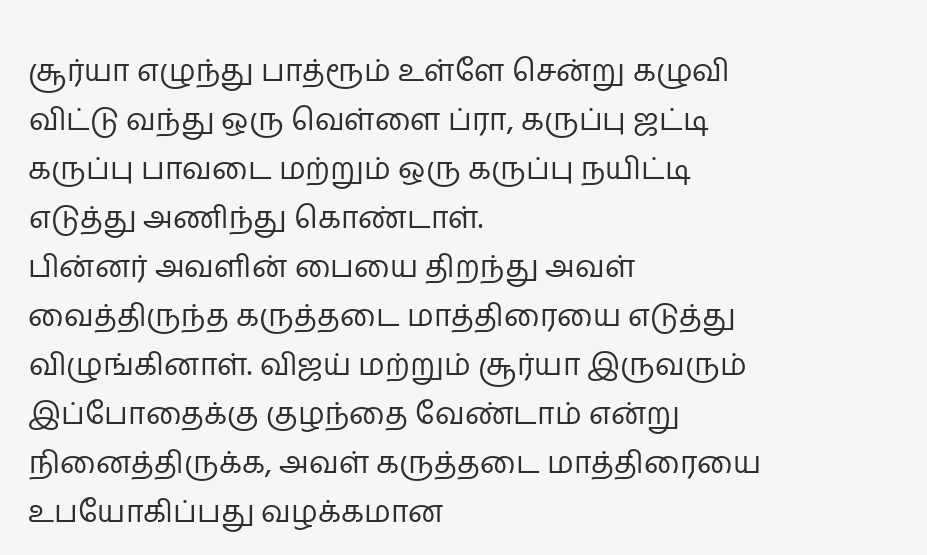சூர்யா எழுந்து பாத்ரூம் உள்ளே சென்று கழுவி விட்டு வந்து ஒரு வெள்ளை ப்ரா, கருப்பு ஜட்டி கருப்பு பாவடை மற்றும் ஒரு கருப்பு நயிட்டி எடுத்து அணிந்து கொண்டாள்.
பின்னர் அவளின் பையை திறந்து அவள் வைத்திருந்த கருத்தடை மாத்திரையை எடுத்து விழுங்கினாள். விஜய் மற்றும் சூர்யா இருவரும் இப்போதைக்கு குழந்தை வேண்டாம் என்று நினைத்திருக்க, அவள் கருத்தடை மாத்திரையை உபயோகிப்பது வழக்கமான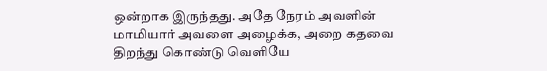ஒன்றாக இருந்தது. அதே நேரம் அவளின் மாமியார் அவளை அழைக்க, அறை கதவை திறந்து கொண்டு வெளியே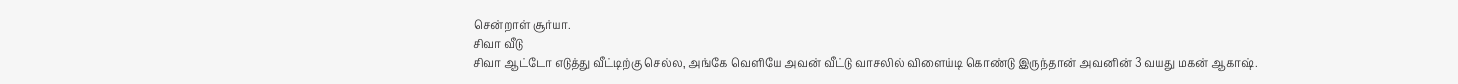சென்றாள் சூர்யா.
சிவா வீடு
சிவா ஆட்டோ எடுத்து வீட்டிற்கு செல்ல, அங்கே வெளியே அவன் வீட்டு வாசலில் விளைய்டி கொண்டு இருந்தான் அவனின் 3 வயது மகன் ஆகாஷ்.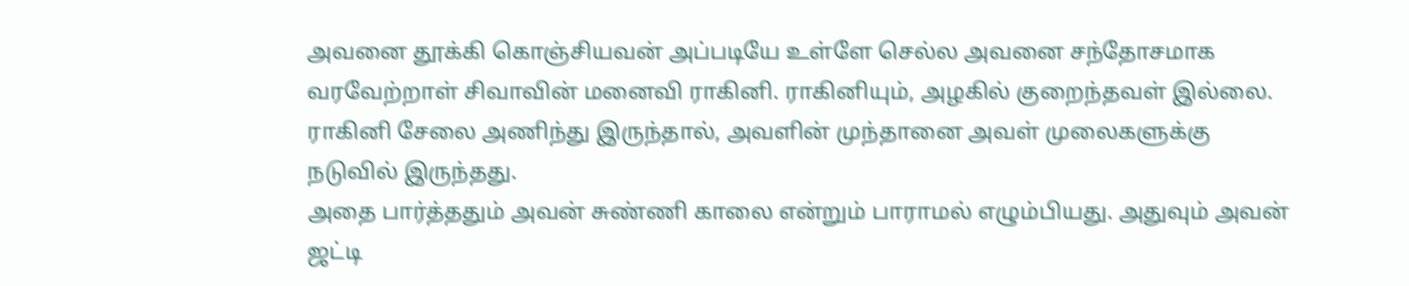அவனை தூக்கி கொஞ்சியவன் அப்படியே உள்ளே செல்ல அவனை சந்தோசமாக வரவேற்றாள் சிவாவின் மனைவி ராகினி. ராகினியும், அழகில் குறைந்தவள் இல்லை. ராகினி சேலை அணிந்து இருந்தால், அவளின் முந்தானை அவள் முலைகளுக்கு நடுவில் இருந்தது.
அதை பார்த்ததும் அவன் சுண்ணி காலை என்றும் பாராமல் எழும்பியது. அதுவும் அவன் ஜட்டி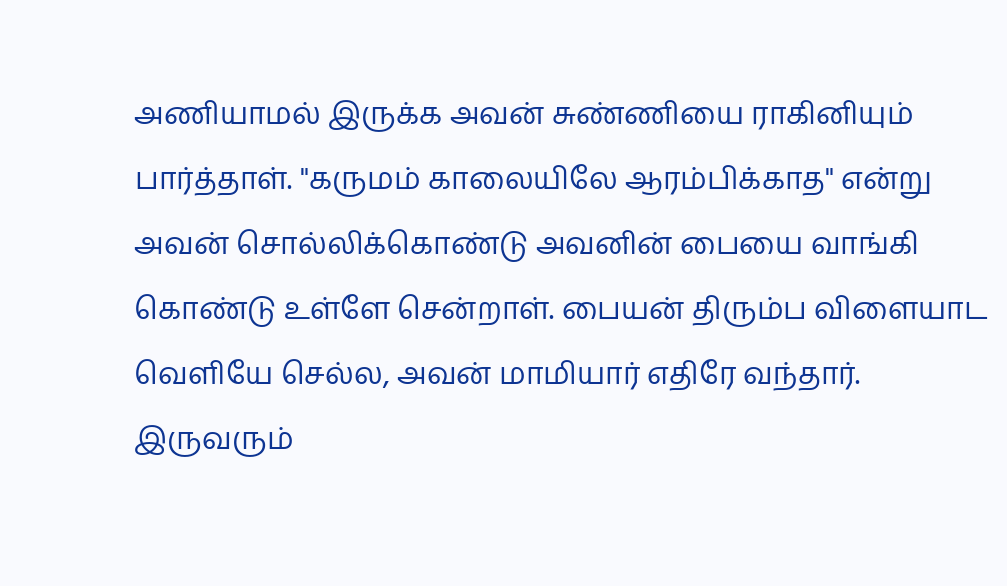அணியாமல் இருக்க அவன் சுண்ணியை ராகினியும் பார்த்தாள். "கருமம் காலையிலே ஆரம்பிக்காத" என்று அவன் சொல்லிக்கொண்டு அவனின் பையை வாங்கி கொண்டு உள்ளே சென்றாள். பையன் திரும்ப விளையாட வெளியே செல்ல, அவன் மாமியார் எதிரே வந்தார். இருவரும்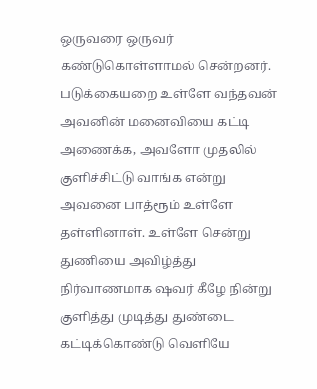ஒருவரை ஒருவர் கண்டுகொள்ளாமல் சென்றனர்.
படுக்கையறை உள்ளே வந்தவன் அவனின் மனைவியை கட்டி அணைக்க, அவளோ முதலில் குளிச்சிட்டு வாங்க என்று அவனை பாத்ரூம் உள்ளே தள்ளினாள். உள்ளே சென்று துணியை அவிழ்த்து நிர்வாணமாக ஷவர் கீழே நின்று குளித்து முடித்து துண்டை கட்டிக்கொண்டு வெளியே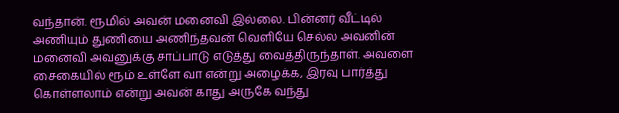வந்தான். ரூமில் அவன் மனைவி இல்லை. பின்னர் வீட்டில் அணியும் துணியை அணிந்தவன் வெளியே செல்ல அவனின் மனைவி அவனுக்கு சாப்பாடு எடுத்து வைத்திருந்தாள். அவளை சைகையில் ரூம் உள்ளே வா என்று அழைக்க, இரவு பார்த்து கொள்ளலாம் என்று அவன் காது அருகே வந்து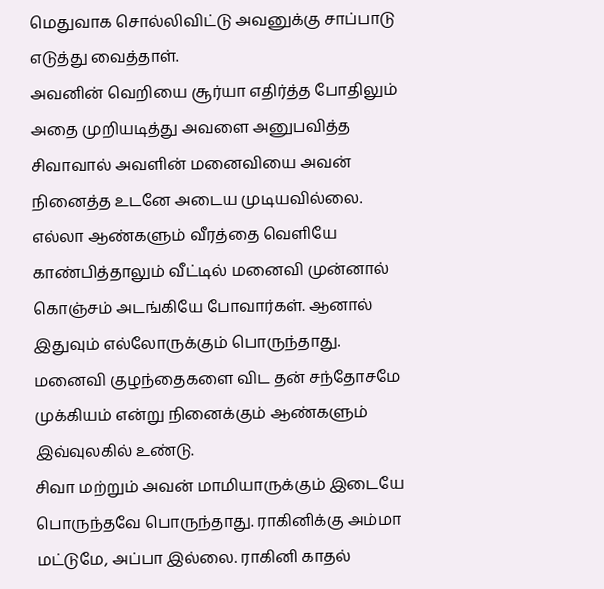மெதுவாக சொல்லிவிட்டு அவனுக்கு சாப்பாடு எடுத்து வைத்தாள்.
அவனின் வெறியை சூர்யா எதிர்த்த போதிலும் அதை முறியடித்து அவளை அனுபவித்த சிவாவால் அவளின் மனைவியை அவன் நினைத்த உடனே அடைய முடியவில்லை. எல்லா ஆண்களும் வீரத்தை வெளியே காண்பித்தாலும் வீட்டில் மனைவி முன்னால் கொஞ்சம் அடங்கியே போவார்கள். ஆனால் இதுவும் எல்லோருக்கும் பொருந்தாது. மனைவி குழந்தைகளை விட தன் சந்தோசமே முக்கியம் என்று நினைக்கும் ஆண்களும் இவ்வுலகில் உண்டு.
சிவா மற்றும் அவன் மாமியாருக்கும் இடையே பொருந்தவே பொருந்தாது. ராகினிக்கு அம்மா மட்டுமே, அப்பா இல்லை. ராகினி காதல்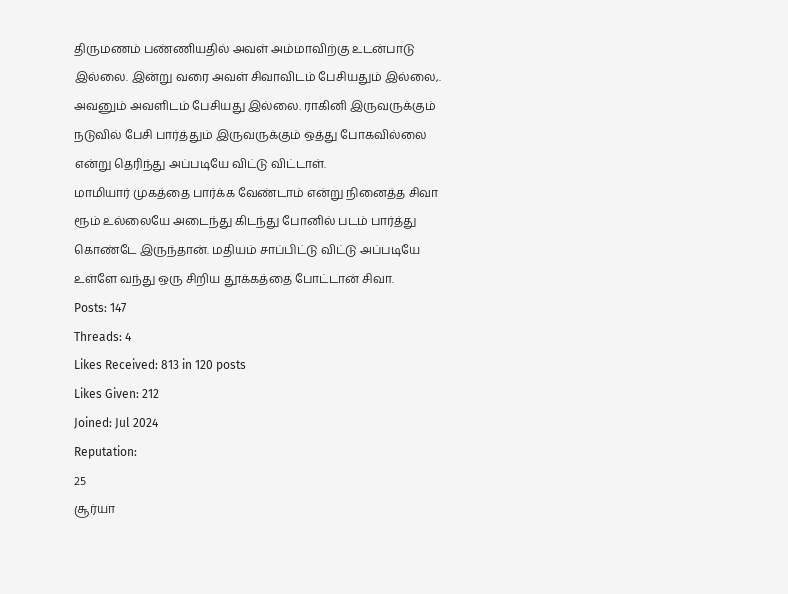திருமணம் பண்ணியதில் அவள் அம்மாவிற்கு உடன்பாடு இல்லை. இன்று வரை அவள் சிவாவிடம் பேசியதும் இல்லை,. அவனும் அவளிடம் பேசியது இல்லை. ராகினி இருவருக்கும் நடுவில் பேசி பார்த்தும் இருவருக்கும் ஒத்து போகவில்லை என்று தெரிந்து அப்படியே விட்டு விட்டாள்.
மாமியார் முகத்தை பார்க்க வேண்டாம் என்று நினைத்த சிவா ரூம் உல்லையே அடைந்து கிடந்து போனில் படம் பார்த்து கொண்டே இருந்தான். மதியம் சாப்பிட்டு விட்டு அப்படியே உள்ளே வந்து ஒரு சிறிய தூக்கத்தை போட்டான் சிவா.
Posts: 147
Threads: 4
Likes Received: 813 in 120 posts
Likes Given: 212
Joined: Jul 2024
Reputation:
25
சூர்யா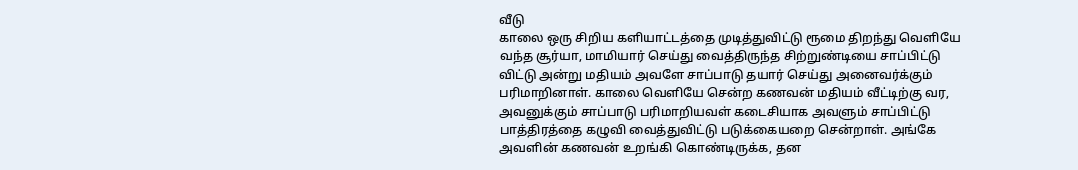வீடு
காலை ஒரு சிறிய களியாட்டத்தை முடித்துவிட்டு ரூமை திறந்து வெளியே வந்த சூர்யா, மாமியார் செய்து வைத்திருந்த சிற்றுண்டியை சாப்பிட்டு விட்டு அன்று மதியம் அவளே சாப்பாடு தயார் செய்து அனைவர்க்கும் பரிமாறினாள். காலை வெளியே சென்ற கணவன் மதியம் வீட்டிற்கு வர, அவனுக்கும் சாப்பாடு பரிமாறியவள் கடைசியாக அவளும் சாப்பிட்டு பாத்திரத்தை கழுவி வைத்துவிட்டு படுக்கையறை சென்றாள். அங்கே அவளின் கணவன் உறங்கி கொண்டிருக்க, தன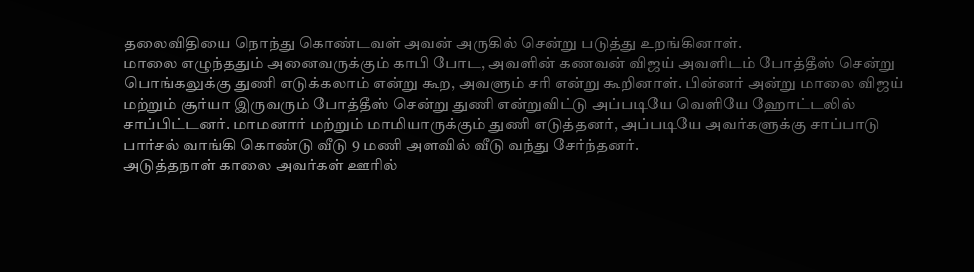தலைவிதியை நொந்து கொண்டவள் அவன் அருகில் சென்று படுத்து உறங்கினாள்.
மாலை எழுந்ததும் அனைவருக்கும் காபி போட, அவளின் கணவன் விஜய் அவளிடம் போத்தீஸ் சென்று பொங்கலுக்கு துணி எடுக்கலாம் என்று கூற, அவளும் சரி என்று கூறினாள். பின்னர் அன்று மாலை விஜய் மற்றும் சூர்யா இருவரும் போத்தீஸ் சென்று துணி என்றுவிட்டு அப்படியே வெளியே ஹோட்டலில் சாப்பிட்டனர். மாமனார் மற்றும் மாமியாருக்கும் துணி எடுத்தனர், அப்படியே அவர்களுக்கு சாப்பாடு பார்சல் வாங்கி கொண்டு வீடு 9 மணி அளவில் வீடு வந்து சேர்ந்தனர்.
அடுத்தநாள் காலை அவர்கள் ஊரில்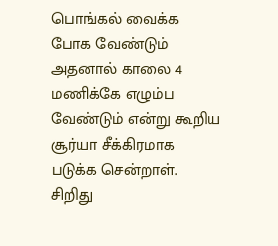பொங்கல் வைக்க போக வேண்டும் அதனால் காலை 4 மணிக்கே எழும்ப வேண்டும் என்று கூறிய சூர்யா சீக்கிரமாக படுக்க சென்றாள். சிறிது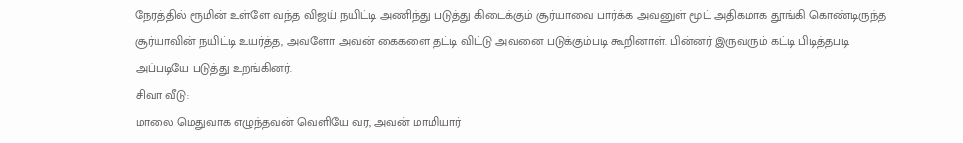நேரத்தில் ரூமின் உள்ளே வந்த விஜய் நயிட்டி அணிந்து படுத்து கிடைக்கும் சூர்யாவை பார்க்க அவனுள் மூட் அதிகமாக தூங்கி கொண்டிருந்த சூர்யாவின் நயிட்டி உயர்த்த, அவளோ அவன் கைகளை தட்டி விட்டு அவனை படுக்கும்படி கூறினாள். பின்னர் இருவரும் கட்டி பிடித்தபடி அப்படியே படுத்து உறங்கினர்.
சிவா வீடு:
மாலை மெதுவாக எழுந்தவன் வெளியே வர, அவன் மாமியார்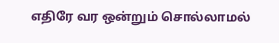எதிரே வர ஒன்றும் சொல்லாமல்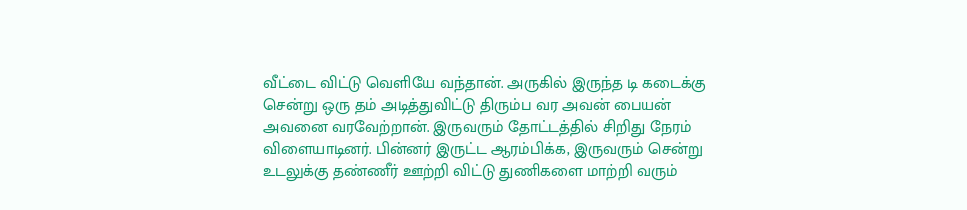வீட்டை விட்டு வெளியே வந்தான். அருகில் இருந்த டி கடைக்கு சென்று ஒரு தம் அடித்துவிட்டு திரும்ப வர அவன் பையன் அவனை வரவேற்றான். இருவரும் தோட்டத்தில் சிறிது நேரம் விளையாடினர். பின்னர் இருட்ட ஆரம்பிக்க, இருவரும் சென்று உடலுக்கு தண்ணீர் ஊற்றி விட்டு துணிகளை மாற்றி வரும்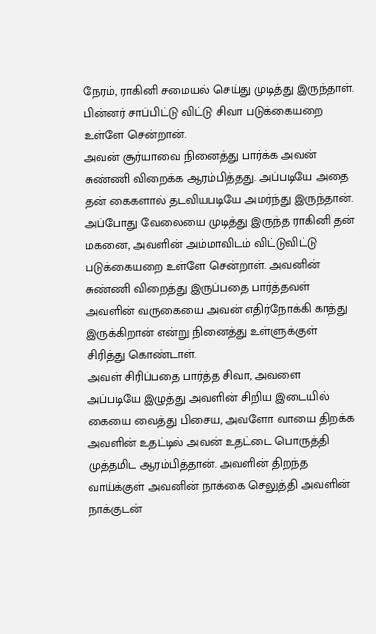நேரம், ராகினி சமையல் செய்து முடித்து இருந்தாள். பின்னர் சாப்பிட்டு விட்டு சிவா படுக்கையறை உள்ளே சென்றான்.
அவன் சூர்யாவை நினைத்து பார்க்க அவன் சுண்ணி விறைக்க ஆரம்பித்தது. அப்படியே அதை தன் கைகளால் தடவியபடியே அமர்ந்து இருந்தான். அப்போது வேலையை முடித்து இருந்த ராகினி தன் மகனை, அவளின் அம்மாவிடம் விட்டுவிட்டு படுக்கையறை உள்ளே சென்றாள். அவனின் சுண்ணி விறைத்து இருப்பதை பார்த்தவள் அவளின் வருகையை அவன் எதிர்நோக்கி காத்து இருக்கிறான் என்று நினைத்து உள்ளுக்குள் சிரித்து கொண்டாள்.
அவள் சிரிப்பதை பார்த்த சிவா, அவளை அப்படியே இழுத்து அவளின் சிறிய இடையில் கையை வைத்து பிசைய, அவளோ வாயை திறக்க அவளின் உதட்டில் அவன் உதட்டை பொருத்தி முத்தமிட ஆரம்பித்தான். அவளின் திறந்த வாய்க்குள் அவனின் நாக்கை செலுத்தி அவளின் நாக்குடன்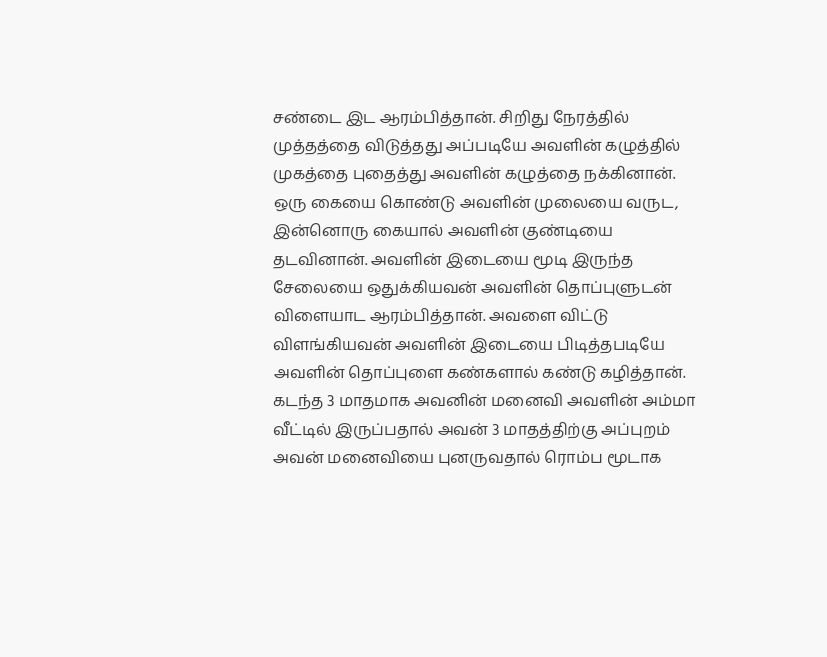சண்டை இட ஆரம்பித்தான். சிறிது நேரத்தில் முத்தத்தை விடுத்தது அப்படியே அவளின் கழுத்தில் முகத்தை புதைத்து அவளின் கழுத்தை நக்கினான்.
ஒரு கையை கொண்டு அவளின் முலையை வருட, இன்னொரு கையால் அவளின் குண்டியை தடவினான். அவளின் இடையை மூடி இருந்த சேலையை ஒதுக்கியவன் அவளின் தொப்புளுடன் விளையாட ஆரம்பித்தான். அவளை விட்டு விளங்கியவன் அவளின் இடையை பிடித்தபடியே அவளின் தொப்புளை கண்களால் கண்டு கழித்தான். கடந்த 3 மாதமாக அவனின் மனைவி அவளின் அம்மா வீட்டில் இருப்பதால் அவன் 3 மாதத்திற்கு அப்புறம் அவன் மனைவியை புனருவதால் ரொம்ப மூடாக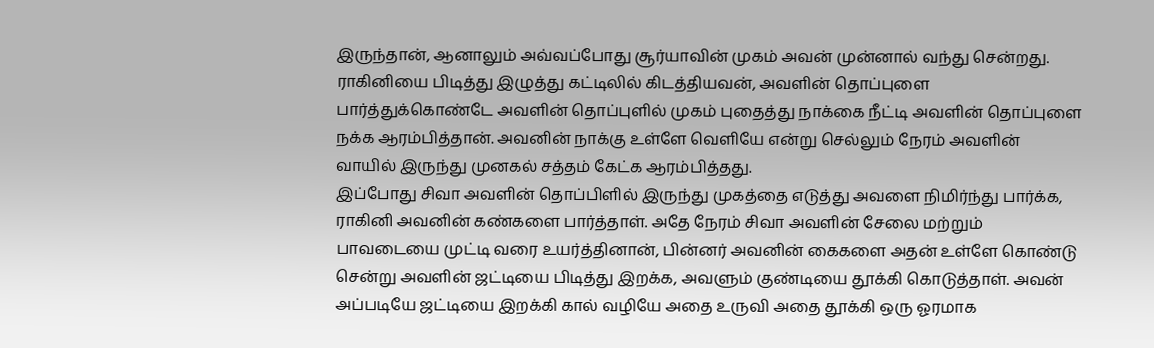இருந்தான், ஆனாலும் அவ்வப்போது சூர்யாவின் முகம் அவன் முன்னால் வந்து சென்றது.
ராகினியை பிடித்து இழுத்து கட்டிலில் கிடத்தியவன், அவளின் தொப்புளை பார்த்துக்கொண்டே அவளின் தொப்புளில் முகம் புதைத்து நாக்கை நீட்டி அவளின் தொப்புளை நக்க ஆரம்பித்தான். அவனின் நாக்கு உள்ளே வெளியே என்று செல்லும் நேரம் அவளின் வாயில் இருந்து முனகல் சத்தம் கேட்க ஆரம்பித்தது.
இப்போது சிவா அவளின் தொப்பிளில் இருந்து முகத்தை எடுத்து அவளை நிமிர்ந்து பார்க்க, ராகினி அவனின் கண்களை பார்த்தாள். அதே நேரம் சிவா அவளின் சேலை மற்றும் பாவடையை முட்டி வரை உயர்த்தினான், பின்னர் அவனின் கைகளை அதன் உள்ளே கொண்டு சென்று அவளின் ஜட்டியை பிடித்து இறக்க, அவளும் குண்டியை தூக்கி கொடுத்தாள். அவன் அப்படியே ஜட்டியை இறக்கி கால் வழியே அதை உருவி அதை தூக்கி ஒரு ஓரமாக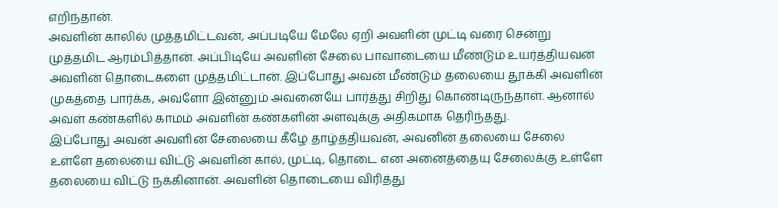எறிந்தான்.
அவளின் காலில் முத்தமிட்டவன், அப்படியே மேலே ஏறி அவளின் முட்டி வரை சென்று முத்தமிட ஆரம்பித்தான். அப்பிடியே அவளின் சேலை பாவாடையை மீண்டும் உயர்த்தியவன் அவளின் தொடைகளை முத்தமிட்டான். இப்போது அவன் மீண்டும் தலையை தூக்கி அவளின் முகத்தை பார்க்க, அவளோ இன்னும் அவனையே பார்த்து சிறிது கொண்டிருந்தாள். ஆனால் அவள் கண்களில் காமம் அவளின் கண்களின் அளவுக்கு அதிகமாக தெரிந்தது.
இப்போது அவன் அவளின் சேலையை கீழே தாழ்த்தியவன், அவனின் தலையை சேலை உள்ளே தலையை விட்டு அவளின் கால், முட்டி, தொடை என அனைத்தையு சேலைக்கு உள்ளே தலையை விட்டு நக்கினான். அவளின் தொடையை விரித்து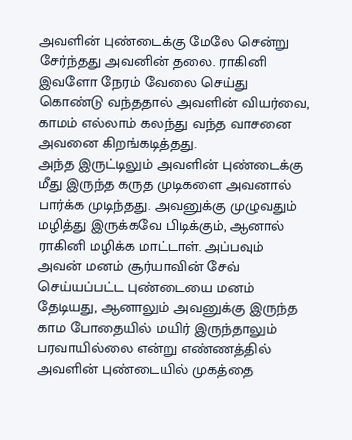அவளின் புண்டைக்கு மேலே சென்று சேர்ந்தது அவனின் தலை. ராகினி இவளோ நேரம் வேலை செய்து கொண்டு வந்ததால் அவளின் வியர்வை, காமம் எல்லாம் கலந்து வந்த வாசனை அவனை கிறங்கடித்தது.
அந்த இருட்டிலும் அவளின் புண்டைக்கு மீது இருந்த கருத முடிகளை அவனால் பார்க்க முடிந்தது. அவனுக்கு முழுவதும் மழித்து இருக்கவே பிடிக்கும், ஆனால் ராகினி மழிக்க மாட்டாள். அப்பவும் அவன் மனம் சூர்யாவின் சேவ் செய்யப்பட்ட புண்டையை மனம் தேடியது, ஆனாலும் அவனுக்கு இருந்த காம போதையில் மயிர் இருந்தாலும் பரவாயில்லை என்று எண்ணத்தில் அவளின் புண்டையில் முகத்தை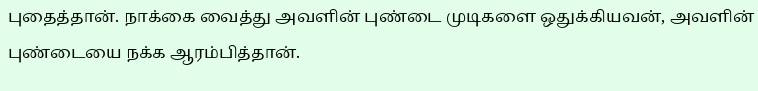புதைத்தான். நாக்கை வைத்து அவளின் புண்டை முடிகளை ஒதுக்கியவன், அவளின் புண்டையை நக்க ஆரம்பித்தான்.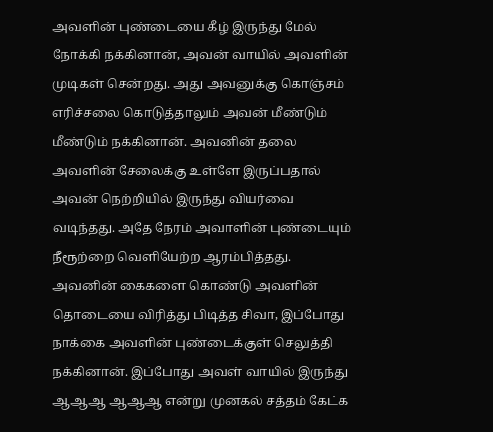அவளின் புண்டையை கீழ் இருந்து மேல் நோக்கி நக்கினான், அவன் வாயில் அவளின் முடிகள் சென்றது. அது அவனுக்கு கொஞ்சம் எரிச்சலை கொடுத்தாலும் அவன் மீண்டும் மீண்டும் நக்கினான். அவனின் தலை அவளின் சேலைக்கு உள்ளே இருப்பதால் அவன் நெற்றியில் இருந்து வியர்வை வடிந்தது. அதே நேரம் அவாளின் புண்டையும் நீரூற்றை வெளியேற்ற ஆரம்பித்தது.
அவனின் கைகளை கொண்டு அவளின் தொடையை விரித்து பிடித்த சிவா, இப்போது நாக்கை அவளின் புண்டைக்குள் செலுத்தி நக்கினான். இப்போது அவள் வாயில் இருந்து ஆஆஆ ஆஆஆ என்று முனகல் சத்தம் கேட்க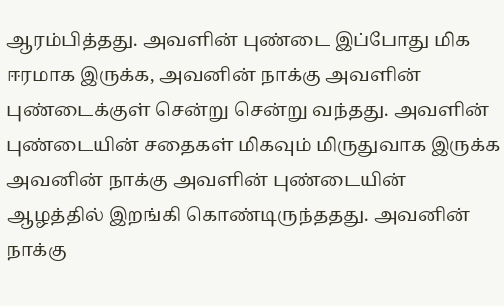ஆரம்பித்தது. அவளின் புண்டை இப்போது மிக ஈரமாக இருக்க, அவனின் நாக்கு அவளின் புண்டைக்குள் சென்று சென்று வந்தது. அவளின் புண்டையின் சதைகள் மிகவும் மிருதுவாக இருக்க அவனின் நாக்கு அவளின் புண்டையின் ஆழத்தில் இறங்கி கொண்டிருந்ததது. அவனின் நாக்கு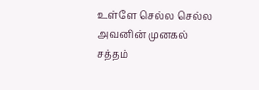உள்ளே செல்ல செல்ல அவனின் முனகல் சத்தம்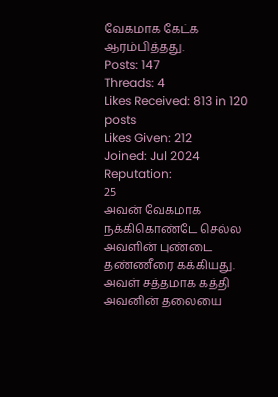வேகமாக கேட்க ஆரம்பித்தது.
Posts: 147
Threads: 4
Likes Received: 813 in 120 posts
Likes Given: 212
Joined: Jul 2024
Reputation:
25
அவன் வேகமாக நக்கிகொண்டே செல்ல அவளின் புண்டை தண்ணீரை கக்கியது. அவள் சத்தமாக கத்தி அவனின் தலையை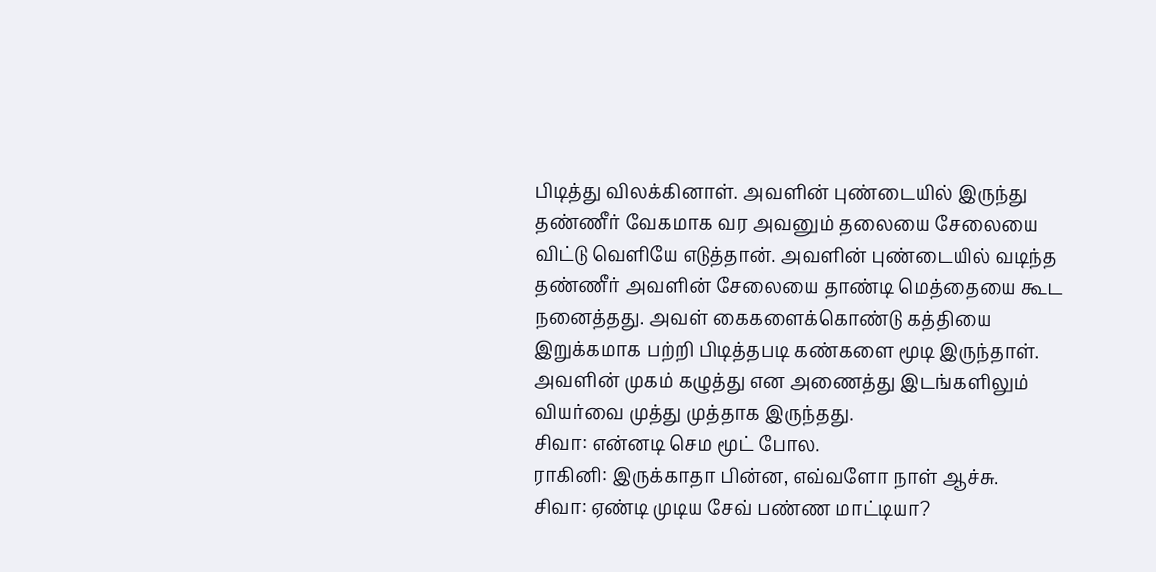பிடித்து விலக்கினாள். அவளின் புண்டையில் இருந்து தண்ணீர் வேகமாக வர அவனும் தலையை சேலையை விட்டு வெளியே எடுத்தான். அவளின் புண்டையில் வடிந்த தண்ணீர் அவளின் சேலையை தாண்டி மெத்தையை கூட நனைத்தது. அவள் கைகளைக்கொண்டு கத்தியை இறுக்கமாக பற்றி பிடித்தபடி கண்களை மூடி இருந்தாள். அவளின் முகம் கழுத்து என அணைத்து இடங்களிலும் வியர்வை முத்து முத்தாக இருந்தது.
சிவா: என்னடி செம மூட் போல.
ராகினி: இருக்காதா பின்ன, எவ்வளோ நாள் ஆச்சு.
சிவா: ஏண்டி முடிய சேவ் பண்ண மாட்டியா?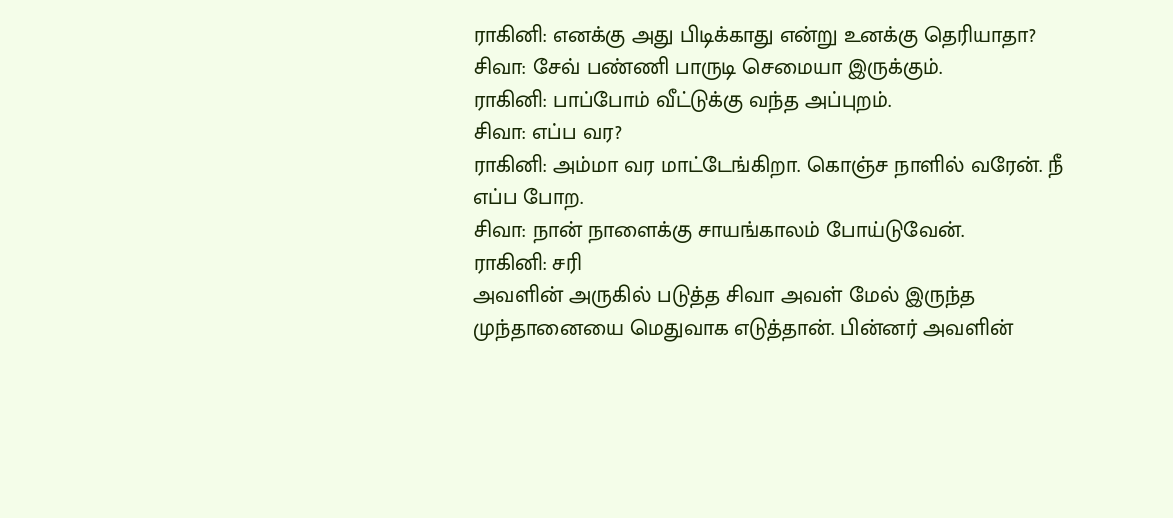ராகினி: எனக்கு அது பிடிக்காது என்று உனக்கு தெரியாதா?
சிவா: சேவ் பண்ணி பாருடி செமையா இருக்கும்.
ராகினி: பாப்போம் வீட்டுக்கு வந்த அப்புறம்.
சிவா: எப்ப வர?
ராகினி: அம்மா வர மாட்டேங்கிறா. கொஞ்ச நாளில் வரேன். நீ எப்ப போற.
சிவா: நான் நாளைக்கு சாயங்காலம் போய்டுவேன்.
ராகினி: சரி
அவளின் அருகில் படுத்த சிவா அவள் மேல் இருந்த முந்தானையை மெதுவாக எடுத்தான். பின்னர் அவளின்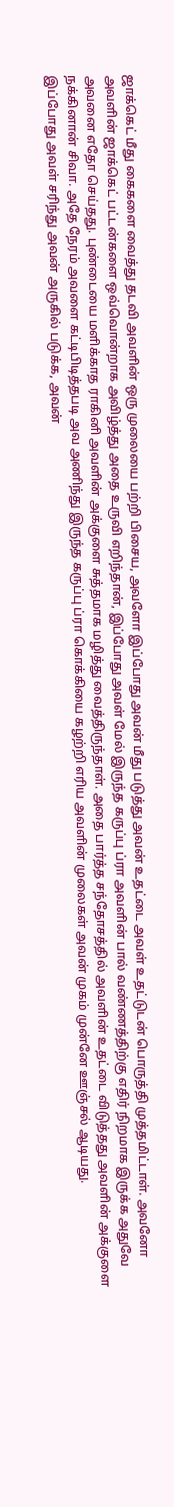ஜாக்கெட் மீது கைகளை வைத்து தடவி அவளின் ஒரு முலையை பற்றி பிசைய, அவளோ இப்போது அவன் மீது படுத்து அவன் உதட்டை அவள் உதட்டுடன் பொருத்தி முத்தமிட்டாள். அவனோ அவளின் ஜாக்கெட் பட்டன்களை ஒவ்வொன்றாக அவிழ்த்து அதை உருவி எறிந்தான், இப்போது அவள் மேல் இருந்த கருப்பு ப்ரா அவளின் பால் வண்ணத்திற்கு எதிர் நிறமாக இருக்க அதுவே அவனை எதோ செய்தது. புண்டையை மளிக்காத ராகினி அவளின் அக்குளை சுத்தமாக மழித்து வைத்திருந்தாள். அதை பார்த்த சந்தோசத்தில் அவளின் உதட்டை விடுத்தது அவளின் அக்குளை நக்கினான் சிவா. அதே நேரம் அவளை கட்டிபிடித்தபடி அவ அணிந்து இருந்த கருப்பு ப்ரா கொக்கியை கழற்றி எரிய அவளின் முலைகள் அவன் முகம் முன்னே ஊஞ்சல் ஆடியது.
இப்போது அவள் சரிந்து அவன் அருகில் படுக்க, அவன்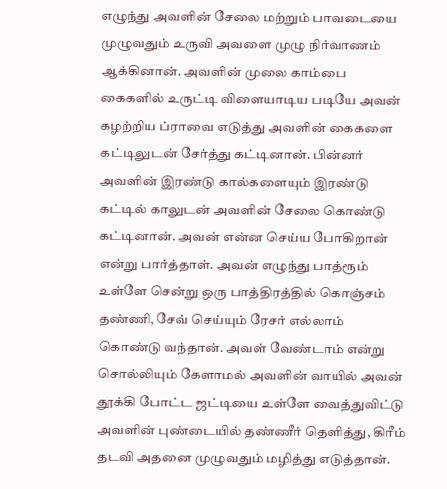எழுந்து அவளின் சேலை மற்றும் பாவடையை முழுவதும் உருவி அவளை முழு நிர்வாணம் ஆக்கினான். அவளின் முலை காம்பை கைகளில் உருட்டி விளையாடிய படியே அவன் கழற்றிய ப்ராவை எடுத்து அவளின் கைகளை கட்டிலுடன் சேர்த்து கட்டினான். பின்னர் அவளின் இரண்டு கால்களையும் இரண்டு கட்டில் காலுடன் அவளின் சேலை கொண்டு கட்டினான். அவன் என்ன செய்ய போகிறான் என்று பார்த்தாள். அவன் எழுந்து பாத்ரூம் உள்ளே சென்று ஒரு பாத்திரத்தில் கொஞ்சம் தண்ணி, சேவ் செய்யும் ரேசர் எல்லாம் கொண்டு வந்தான். அவள் வேண்டாம் என்று சொல்லியும் கேளாமல் அவளின் வாயில் அவன் தூக்கி போட்ட ஜட்டியை உள்ளே வைத்துவிட்டு அவளின் புண்டையில் தண்ணீர் தெளித்து, கிரீம் தடவி அதனை முழுவதும் மழித்து எடுத்தான்.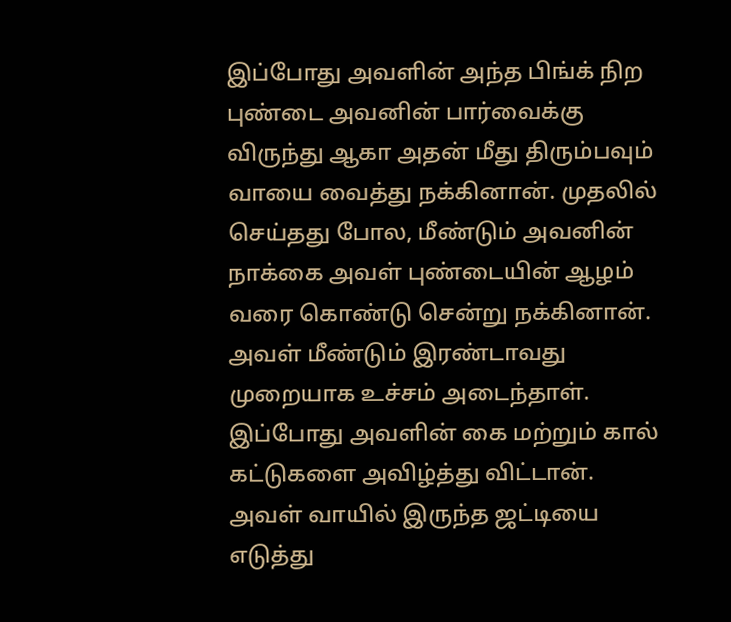இப்போது அவளின் அந்த பிங்க் நிற புண்டை அவனின் பார்வைக்கு விருந்து ஆகா அதன் மீது திரும்பவும் வாயை வைத்து நக்கினான். முதலில் செய்தது போல, மீண்டும் அவனின் நாக்கை அவள் புண்டையின் ஆழம் வரை கொண்டு சென்று நக்கினான். அவள் மீண்டும் இரண்டாவது முறையாக உச்சம் அடைந்தாள். இப்போது அவளின் கை மற்றும் கால் கட்டுகளை அவிழ்த்து விட்டான். அவள் வாயில் இருந்த ஜட்டியை எடுத்து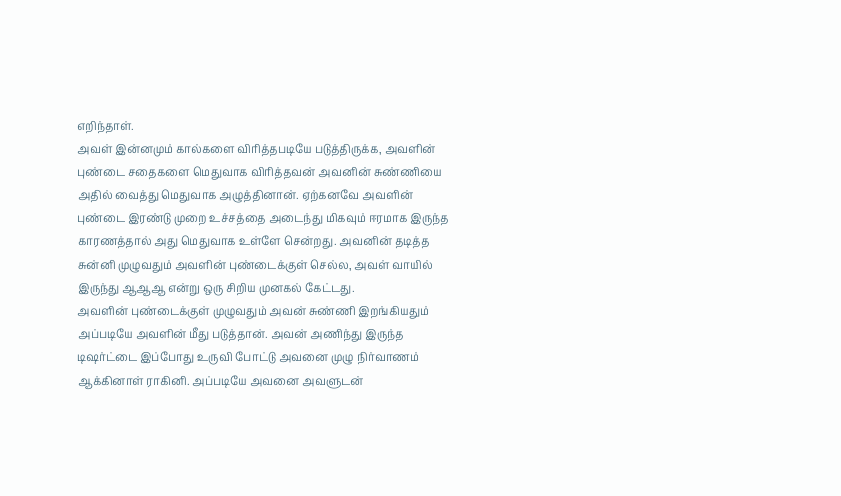எறிந்தாள்.
அவள் இன்னமும் கால்களை விரித்தபடியே படுத்திருக்க, அவளின் புண்டை சதைகளை மெதுவாக விரித்தவன் அவனின் சுண்ணியை அதில் வைத்து மெதுவாக அழுத்தினான். ஏற்கனவே அவளின் புண்டை இரண்டு முறை உச்சத்தை அடைந்து மிகவும் ஈரமாக இருந்த காரணத்தால் அது மெதுவாக உள்ளே சென்றது. அவனின் தடித்த சுன்னி முழுவதும் அவளின் புண்டைக்குள் செல்ல, அவள் வாயில் இருந்து ஆஆஆ என்று ஒரு சிறிய முனகல் கேட்டது.
அவளின் புண்டைக்குள் முழுவதும் அவன் சுண்ணி இறங்கியதும் அப்படியே அவளின் மீது படுத்தான். அவன் அணிந்து இருந்த டிஷர்ட்டை இப்போது உருவி போட்டு அவனை முழு நிர்வாணம் ஆக்கினாள் ராகினி. அப்படியே அவனை அவளுடன்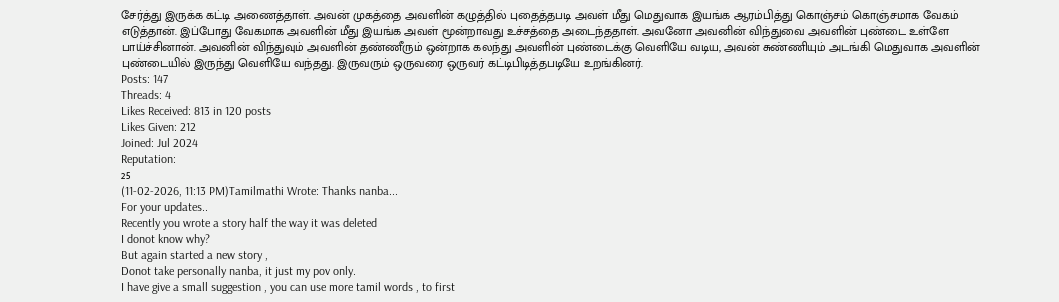சேர்த்து இருக்க கட்டி அணைத்தாள். அவன் முகத்தை அவளின் கழுத்தில் புதைத்தபடி அவள் மீது மெதுவாக இயங்க ஆரம்பித்து கொஞ்சம் கொஞ்சமாக வேகம் எடுத்தான். இப்போது வேகமாக அவளின் மீது இயங்க அவள் மூன்றாவது உச்சத்தை அடைந்ததாள். அவனோ அவனின் விந்துவை அவளின் புண்டை உள்ளே பாய்ச்சினான். அவனின் விந்துவும் அவளின் தண்ணீரும் ஒன்றாக கலந்து அவளின் புண்டைக்கு வெளியே வடிய, அவன் சுண்ணியும் அடங்கி மெதுவாக அவளின் புண்டையில் இருந்து வெளியே வந்தது. இருவரும் ஒருவரை ஒருவர் கட்டிபிடித்தபடியே உறங்கினர்.
Posts: 147
Threads: 4
Likes Received: 813 in 120 posts
Likes Given: 212
Joined: Jul 2024
Reputation:
25
(11-02-2026, 11:13 PM)Tamilmathi Wrote: Thanks nanba...
For your updates..
Recently you wrote a story half the way it was deleted
I donot know why?
But again started a new story ,
Donot take personally nanba, it just my pov only.
I have give a small suggestion , you can use more tamil words , to first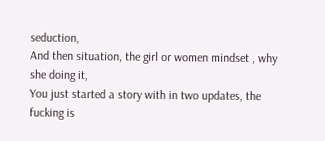seduction,
And then situation, the girl or women mindset , why she doing it,
You just started a story with in two updates, the fucking is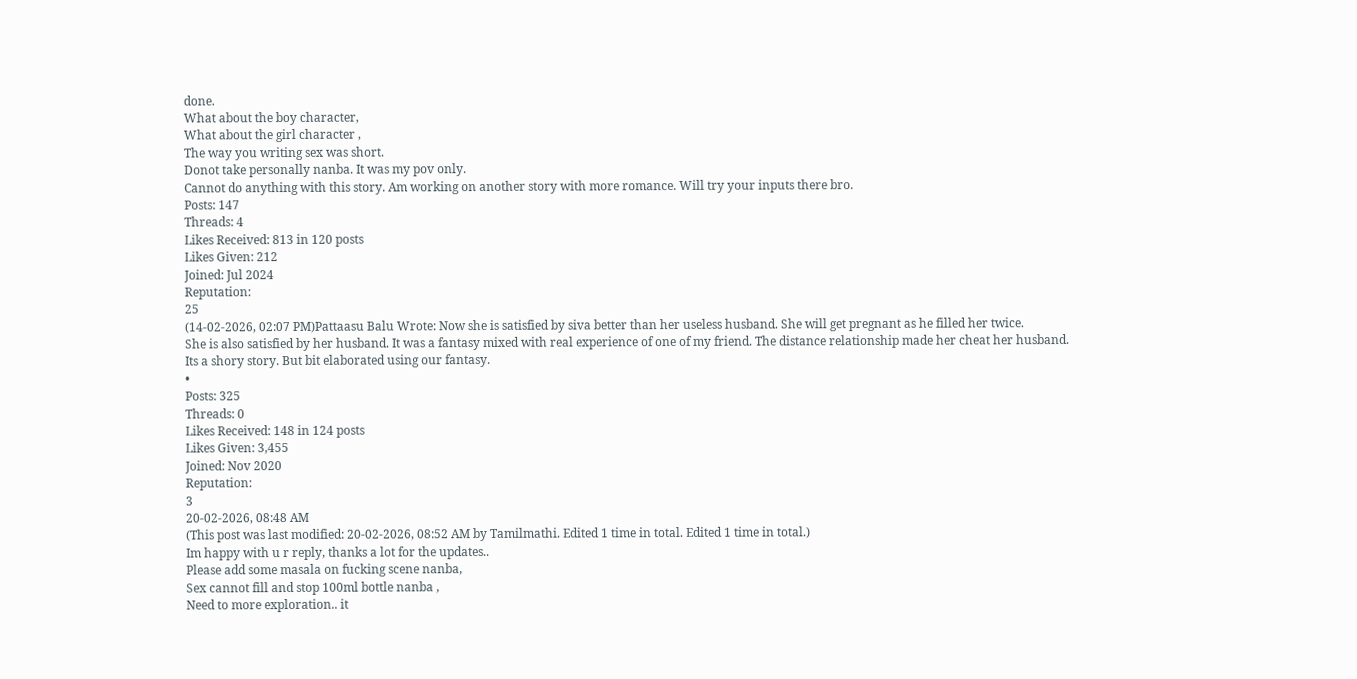done.
What about the boy character,
What about the girl character ,
The way you writing sex was short.
Donot take personally nanba. It was my pov only.
Cannot do anything with this story. Am working on another story with more romance. Will try your inputs there bro.
Posts: 147
Threads: 4
Likes Received: 813 in 120 posts
Likes Given: 212
Joined: Jul 2024
Reputation:
25
(14-02-2026, 02:07 PM)Pattaasu Balu Wrote: Now she is satisfied by siva better than her useless husband. She will get pregnant as he filled her twice.
She is also satisfied by her husband. It was a fantasy mixed with real experience of one of my friend. The distance relationship made her cheat her husband.
Its a shory story. But bit elaborated using our fantasy.
•
Posts: 325
Threads: 0
Likes Received: 148 in 124 posts
Likes Given: 3,455
Joined: Nov 2020
Reputation:
3
20-02-2026, 08:48 AM
(This post was last modified: 20-02-2026, 08:52 AM by Tamilmathi. Edited 1 time in total. Edited 1 time in total.)
Im happy with u r reply, thanks a lot for the updates..
Please add some masala on fucking scene nanba,
Sex cannot fill and stop 100ml bottle nanba ,
Need to more exploration.. it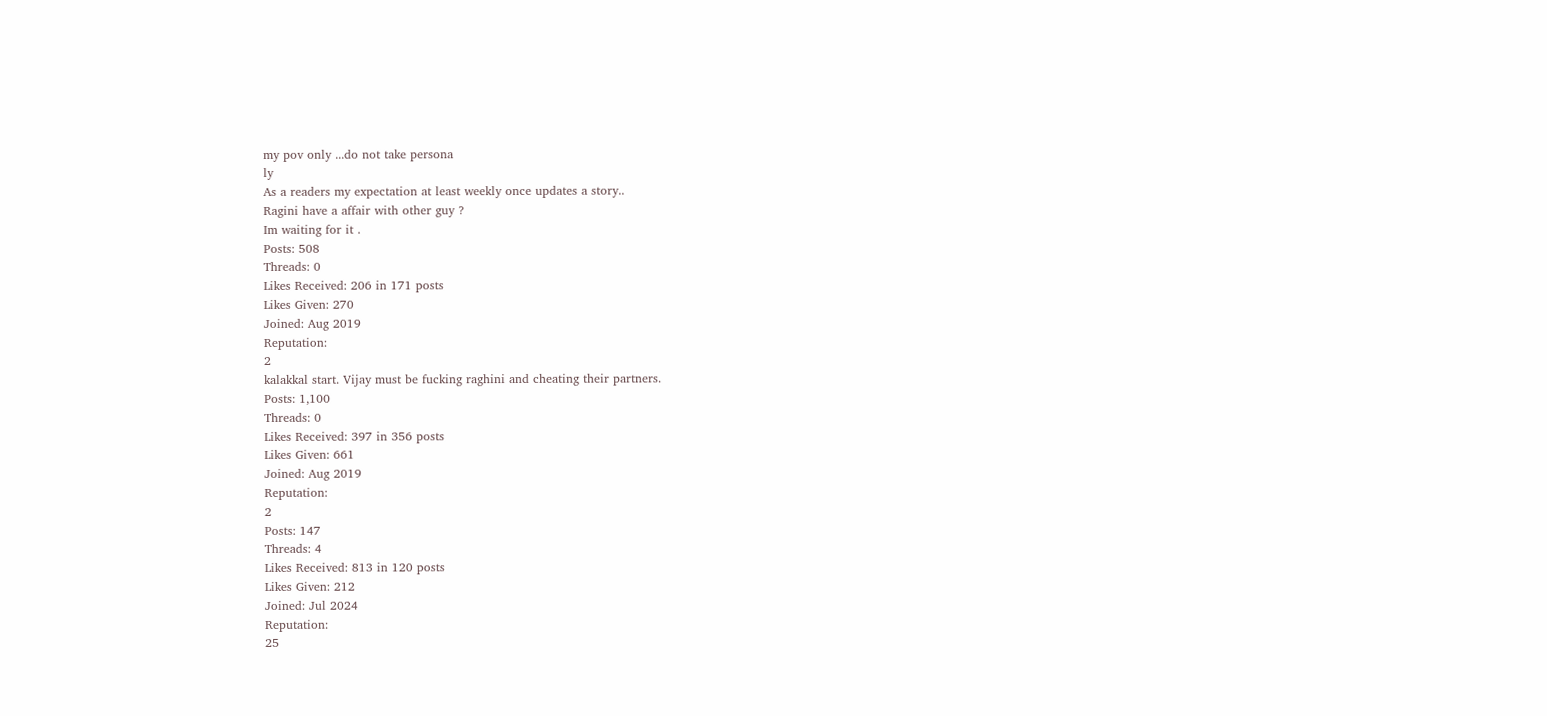my pov only ...do not take persona
ly
As a readers my expectation at least weekly once updates a story..
Ragini have a affair with other guy ?
Im waiting for it .
Posts: 508
Threads: 0
Likes Received: 206 in 171 posts
Likes Given: 270
Joined: Aug 2019
Reputation:
2
kalakkal start. Vijay must be fucking raghini and cheating their partners.
Posts: 1,100
Threads: 0
Likes Received: 397 in 356 posts
Likes Given: 661
Joined: Aug 2019
Reputation:
2
Posts: 147
Threads: 4
Likes Received: 813 in 120 posts
Likes Given: 212
Joined: Jul 2024
Reputation:
25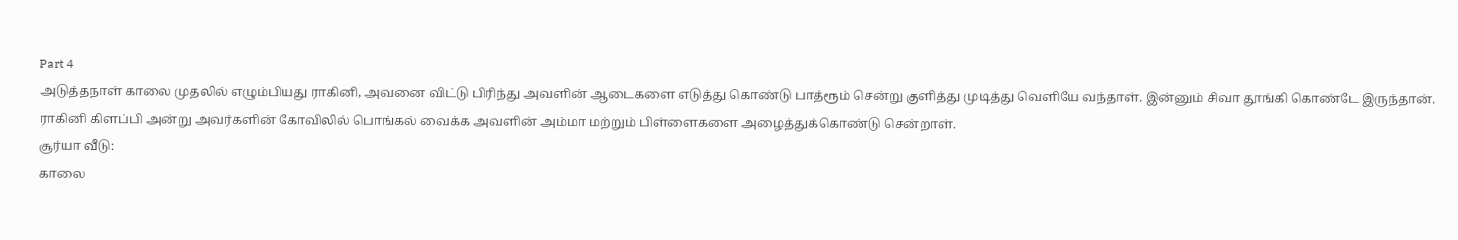Part 4
அடுத்தநாள் காலை முதலில் எழும்பியது ராகினி, அவனை விட்டு பிரிந்து அவளின் ஆடைகளை எடுத்து கொண்டு பாத்ரூம் சென்று குளித்து முடித்து வெளியே வந்தாள். இன்னும் சிவா தூங்கி கொண்டே இருந்தான். ராகினி கிளப்பி அன்று அவர்களின் கோவிலில் பொங்கல் வைக்க அவளின் அம்மா மற்றும் பிள்ளைகளை அழைத்துக்கொண்டு சென்றாள்.
சூர்யா வீடு:
காலை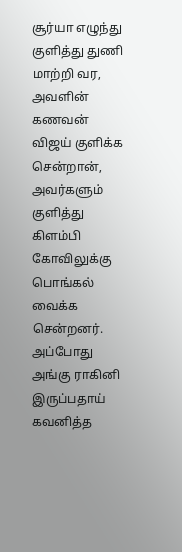சூர்யா எழுந்து குளித்து துணி மாற்றி வர, அவளின் கணவன் விஜய் குளிக்க சென்றான், அவர்களும் குளித்து கிளம்பி கோவிலுக்கு பொங்கல் வைக்க சென்றனர். அப்போது அங்கு ராகினி இருப்பதாய் கவனித்த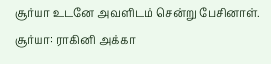சூர்யா உடனே அவளிடம் சென்று பேசினாள்.
சூர்யா: ராகினி அக்கா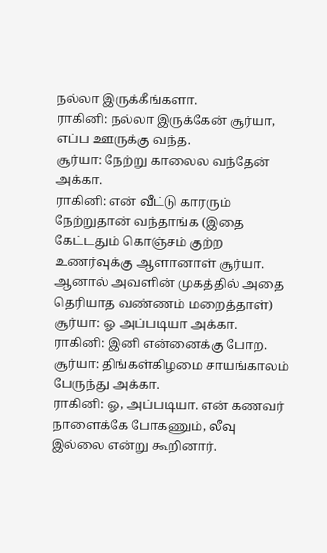நல்லா இருக்கீங்களா.
ராகினி: நல்லா இருக்கேன் சூர்யா, எப்ப ஊருக்கு வந்த.
சூர்யா: நேற்று காலைல வந்தேன் அக்கா.
ராகினி: என் வீட்டு காரரும் நேற்றுதான் வந்தாங்க (இதை கேட்டதும் கொஞ்சம் குற்ற உணர்வுக்கு ஆளானாள் சூர்யா. ஆனால் அவளின் முகத்தில் அதை தெரியாத வண்ணம் மறைத்தாள்)
சூர்யா: ஓ அப்படியா அக்கா.
ராகினி: இனி என்னைக்கு போற.
சூர்யா: திங்கள்கிழமை சாயங்காலம் பேருந்து அக்கா.
ராகினி: ஓ, அப்படியா. என் கணவர் நாளைக்கே போகணும், லீவு இல்லை என்று கூறினார்.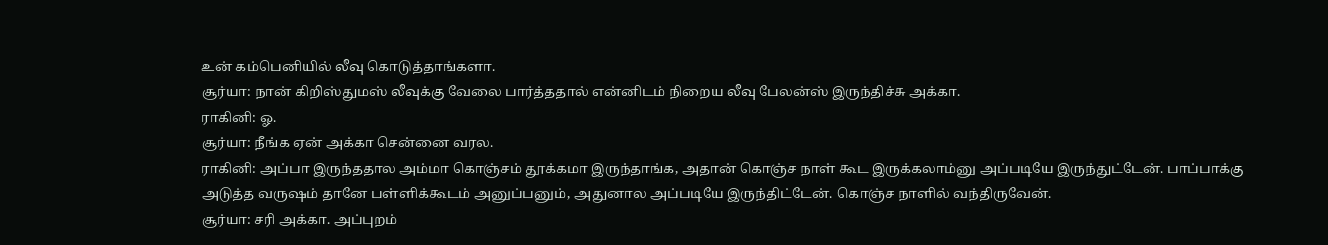உன் கம்பெனியில் லீவு கொடுத்தாங்களா.
சூர்யா: நான் கிறிஸ்துமஸ் லீவுக்கு வேலை பார்த்ததால் என்னிடம் நிறைய லீவு பேலன்ஸ் இருந்திச்சு அக்கா.
ராகினி: ஓ.
சூர்யா: நீங்க ஏன் அக்கா சென்னை வரல.
ராகினி: அப்பா இருந்ததால அம்மா கொஞ்சம் தூக்கமா இருந்தாங்க, அதான் கொஞ்ச நாள் கூட இருக்கலாம்னு அப்படியே இருந்துட்டேன். பாப்பாக்கு அடுத்த வருஷம் தானே பள்ளிக்கூடம் அனுப்பனும், அதுனால அப்படியே இருந்திட்டேன். கொஞ்ச நாளில் வந்திருவேன்.
சூர்யா: சரி அக்கா. அப்புறம்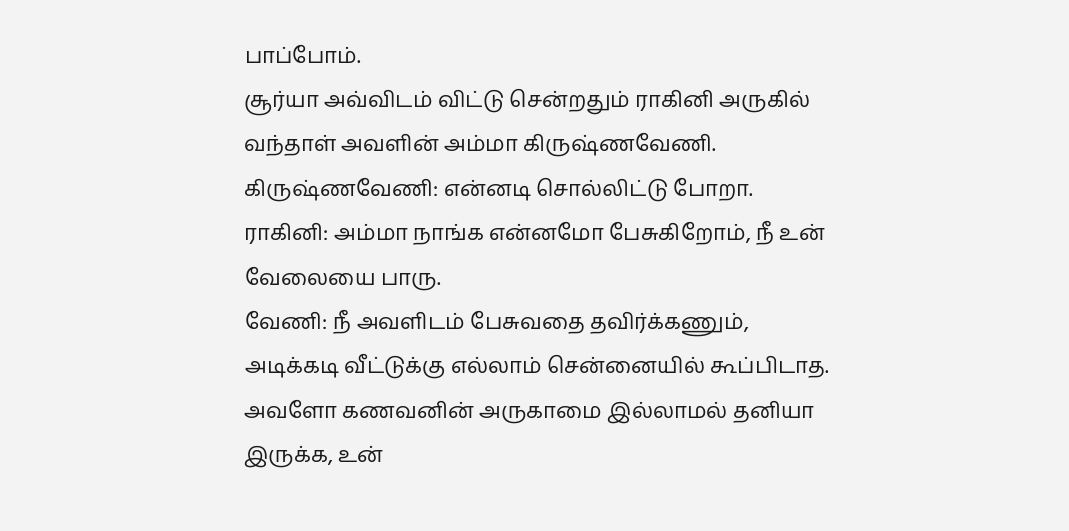பாப்போம்.
சூர்யா அவ்விடம் விட்டு சென்றதும் ராகினி அருகில் வந்தாள் அவளின் அம்மா கிருஷ்ணவேணி.
கிருஷ்ணவேணி: என்னடி சொல்லிட்டு போறா.
ராகினி: அம்மா நாங்க என்னமோ பேசுகிறோம், நீ உன் வேலையை பாரு.
வேணி: நீ அவளிடம் பேசுவதை தவிர்க்கணும், அடிக்கடி வீட்டுக்கு எல்லாம் சென்னையில் கூப்பிடாத. அவளோ கணவனின் அருகாமை இல்லாமல் தனியா இருக்க, உன்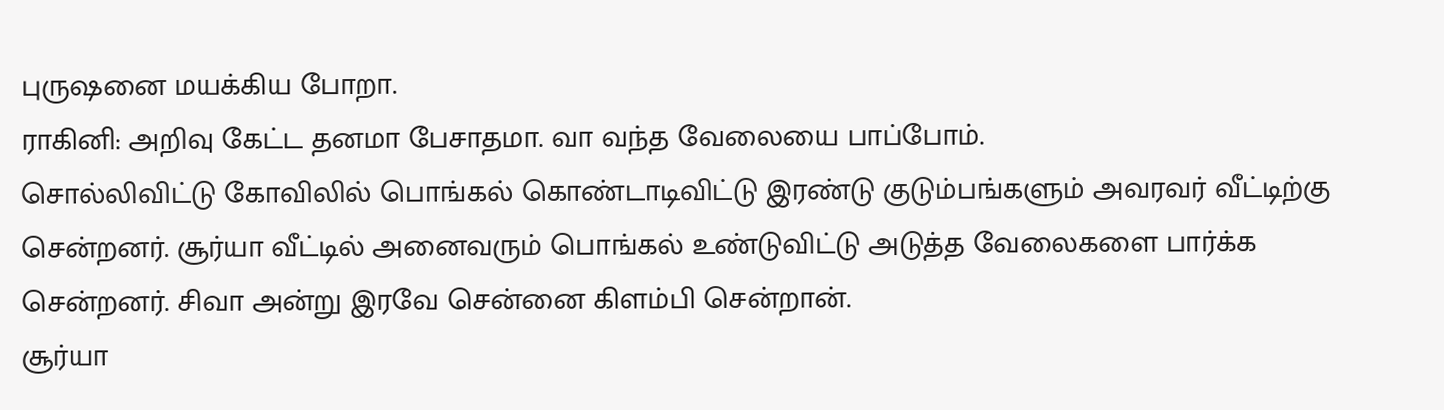புருஷனை மயக்கிய போறா.
ராகினி: அறிவு கேட்ட தனமா பேசாதமா. வா வந்த வேலையை பாப்போம்.
சொல்லிவிட்டு கோவிலில் பொங்கல் கொண்டாடிவிட்டு இரண்டு குடும்பங்களும் அவரவர் வீட்டிற்கு சென்றனர். சூர்யா வீட்டில் அனைவரும் பொங்கல் உண்டுவிட்டு அடுத்த வேலைகளை பார்க்க சென்றனர். சிவா அன்று இரவே சென்னை கிளம்பி சென்றான்.
சூர்யா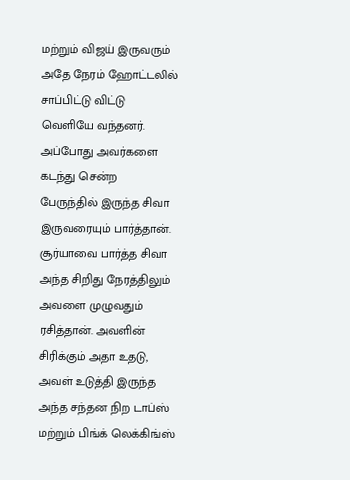மற்றும் விஜய் இருவரும் அதே நேரம் ஹோட்டலில் சாப்பிட்டு விட்டு வெளியே வந்தனர். அப்போது அவர்களை கடந்து சென்ற பேருந்தில் இருந்த சிவா இருவரையும் பார்த்தான். சூர்யாவை பார்த்த சிவா அந்த சிறிது நேரத்திலும் அவளை முழுவதும் ரசித்தான். அவளின் சிரிக்கும் அதா உதடு, அவள் உடுத்தி இருந்த அந்த சந்தன நிற டாப்ஸ் மற்றும் பிங்க் லெக்கிங்ஸ்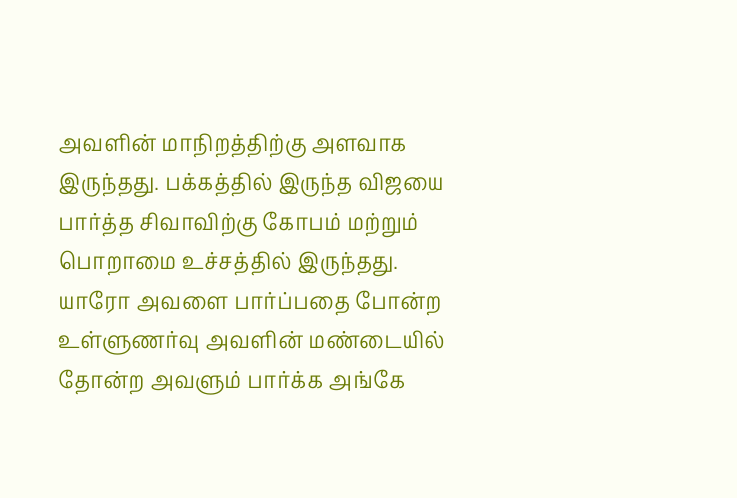அவளின் மாநிறத்திற்கு அளவாக இருந்தது. பக்கத்தில் இருந்த விஜயை பார்த்த சிவாவிற்கு கோபம் மற்றும் பொறாமை உச்சத்தில் இருந்தது.
யாரோ அவளை பார்ப்பதை போன்ற உள்ளுணர்வு அவளின் மண்டையில் தோன்ற அவளும் பார்க்க அங்கே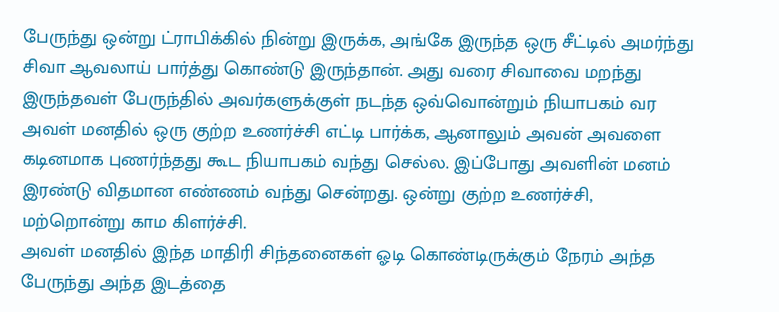பேருந்து ஒன்று ட்ராபிக்கில் நின்று இருக்க, அங்கே இருந்த ஒரு சீட்டில் அமர்ந்து சிவா ஆவலாய் பார்த்து கொண்டு இருந்தான். அது வரை சிவாவை மறந்து இருந்தவள் பேருந்தில் அவர்களுக்குள் நடந்த ஒவ்வொன்றும் நியாபகம் வர அவள் மனதில் ஒரு குற்ற உணர்ச்சி எட்டி பார்க்க, ஆனாலும் அவன் அவளை கடினமாக புணர்ந்தது கூட நியாபகம் வந்து செல்ல. இப்போது அவளின் மனம் இரண்டு விதமான எண்ணம் வந்து சென்றது. ஒன்று குற்ற உணர்ச்சி, மற்றொன்று காம கிளர்ச்சி.
அவள் மனதில் இந்த மாதிரி சிந்தனைகள் ஓடி கொண்டிருக்கும் நேரம் அந்த பேருந்து அந்த இடத்தை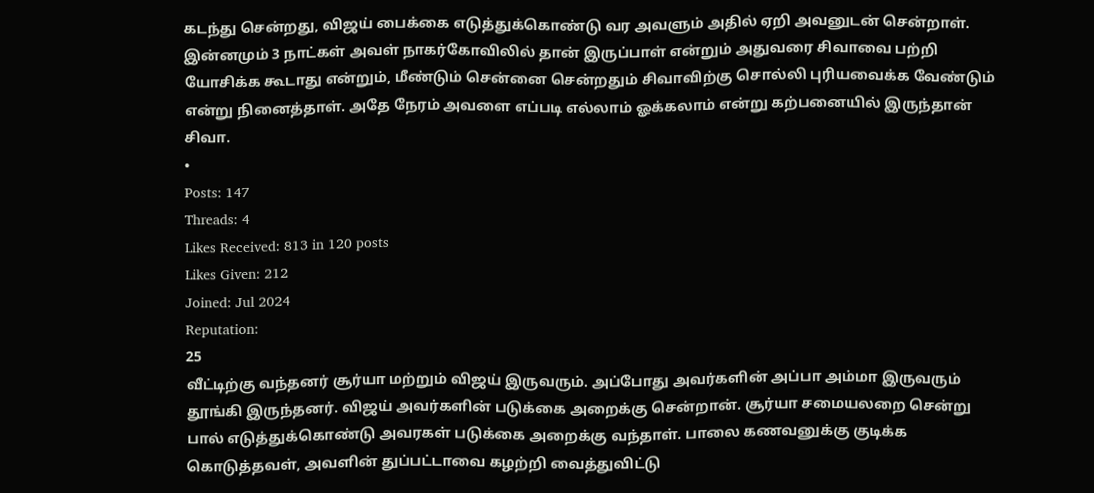கடந்து சென்றது, விஜய் பைக்கை எடுத்துக்கொண்டு வர அவளும் அதில் ஏறி அவனுடன் சென்றாள். இன்னமும் 3 நாட்கள் அவள் நாகர்கோவிலில் தான் இருப்பாள் என்றும் அதுவரை சிவாவை பற்றி யோசிக்க கூடாது என்றும், மீண்டும் சென்னை சென்றதும் சிவாவிற்கு சொல்லி புரியவைக்க வேண்டும் என்று நினைத்தாள். அதே நேரம் அவளை எப்படி எல்லாம் ஓக்கலாம் என்று கற்பனையில் இருந்தான் சிவா.
•
Posts: 147
Threads: 4
Likes Received: 813 in 120 posts
Likes Given: 212
Joined: Jul 2024
Reputation:
25
வீட்டிற்கு வந்தனர் சூர்யா மற்றும் விஜய் இருவரும். அப்போது அவர்களின் அப்பா அம்மா இருவரும் தூங்கி இருந்தனர். விஜய் அவர்களின் படுக்கை அறைக்கு சென்றான். சூர்யா சமையலறை சென்று பால் எடுத்துக்கொண்டு அவரகள் படுக்கை அறைக்கு வந்தாள். பாலை கணவனுக்கு குடிக்க கொடுத்தவள், அவளின் துப்பட்டாவை கழற்றி வைத்துவிட்டு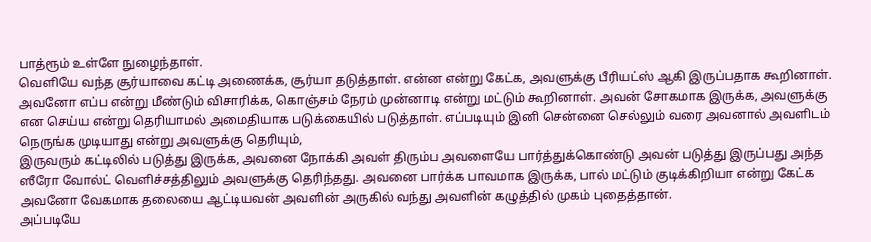பாத்ரூம் உள்ளே நுழைந்தாள்.
வெளியே வந்த சூர்யாவை கட்டி அணைக்க, சூர்யா தடுத்தாள். என்ன என்று கேட்க, அவளுக்கு பீரியட்ஸ் ஆகி இருப்பதாக கூறினாள். அவனோ எப்ப என்று மீண்டும் விசாரிக்க, கொஞ்சம் நேரம் முன்னாடி என்று மட்டும் கூறினாள். அவன் சோகமாக இருக்க, அவளுக்கு என செய்ய என்று தெரியாமல் அமைதியாக படுக்கையில் படுத்தாள். எப்படியும் இனி சென்னை செல்லும் வரை அவனால் அவளிடம் நெருங்க முடியாது என்று அவளுக்கு தெரியும்,
இருவரும் கட்டிலில் படுத்து இருக்க, அவனை நோக்கி அவள் திரும்ப அவளையே பார்த்துக்கொண்டு அவன் படுத்து இருப்பது அந்த ஸீரோ வோல்ட் வெளிச்சத்திலும் அவளுக்கு தெரிந்தது. அவனை பார்க்க பாவமாக இருக்க, பால் மட்டும் குடிக்கிறியா என்று கேட்க அவனோ வேகமாக தலையை ஆட்டியவன் அவளின் அருகில் வந்து அவளின் கழுத்தில் முகம் புதைத்தான்.
அப்படியே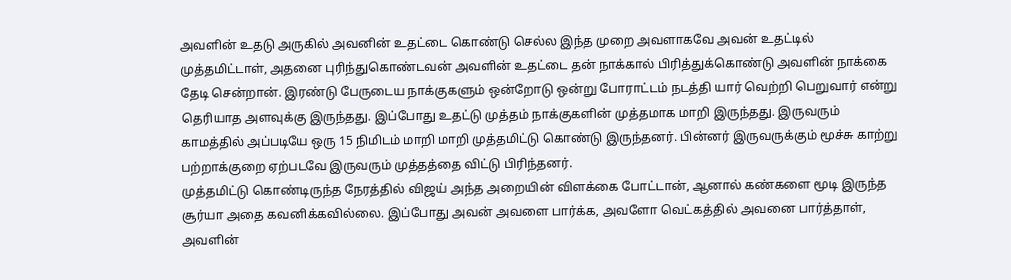அவளின் உதடு அருகில் அவனின் உதட்டை கொண்டு செல்ல இந்த முறை அவளாகவே அவன் உதட்டில் முத்தமிட்டாள், அதனை புரிந்துகொண்டவன் அவளின் உதட்டை தன் நாக்கால் பிரித்துக்கொண்டு அவளின் நாக்கை தேடி சென்றான். இரண்டு பேருடைய நாக்குகளும் ஒன்றோடு ஒன்று போராட்டம் நடத்தி யார் வெற்றி பெறுவார் என்று தெரியாத அளவுக்கு இருந்தது. இப்போது உதட்டு முத்தம் நாக்குகளின் முத்தமாக மாறி இருந்தது. இருவரும் காமத்தில் அப்படியே ஒரு 15 நிமிடம் மாறி மாறி முத்தமிட்டு கொண்டு இருந்தனர். பின்னர் இருவருக்கும் மூச்சு காற்று பற்றாக்குறை ஏற்படவே இருவரும் முத்தத்தை விட்டு பிரிந்தனர்.
முத்தமிட்டு கொண்டிருந்த நேரத்தில் விஜய் அந்த அறையின் விளக்கை போட்டான், ஆனால் கண்களை மூடி இருந்த சூர்யா அதை கவனிக்கவில்லை. இப்போது அவன் அவளை பார்க்க, அவளோ வெட்கத்தில் அவனை பார்த்தாள், அவளின்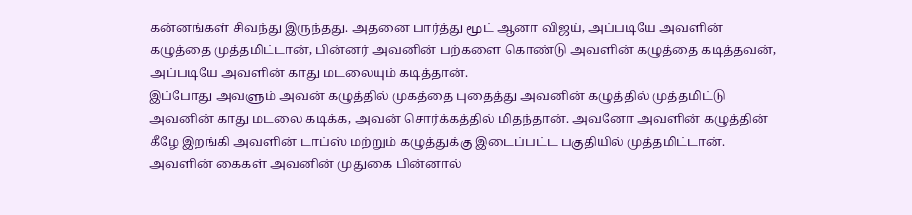கன்னங்கள் சிவந்து இருந்தது. அதனை பார்த்து மூட் ஆனா விஜய், அப்படியே அவளின் கழுத்தை முத்தமிட்டான், பின்னர் அவனின் பற்களை கொண்டு அவளின் கழுத்தை கடித்தவன், அப்படியே அவளின் காது மடலையும் கடித்தான்.
இப்போது அவளும் அவன் கழுத்தில் முகத்தை புதைத்து அவனின் கழுத்தில் முத்தமிட்டு அவனின் காது மடலை கடிக்க, அவன் சொர்க்கத்தில் மிதந்தான். அவனோ அவளின் கழுத்தின் கீழே இறங்கி அவளின் டாப்ஸ் மற்றும் கழுத்துக்கு இடைப்பட்ட பகுதியில் முத்தமிட்டான். அவளின் கைகள் அவனின் முதுகை பின்னால்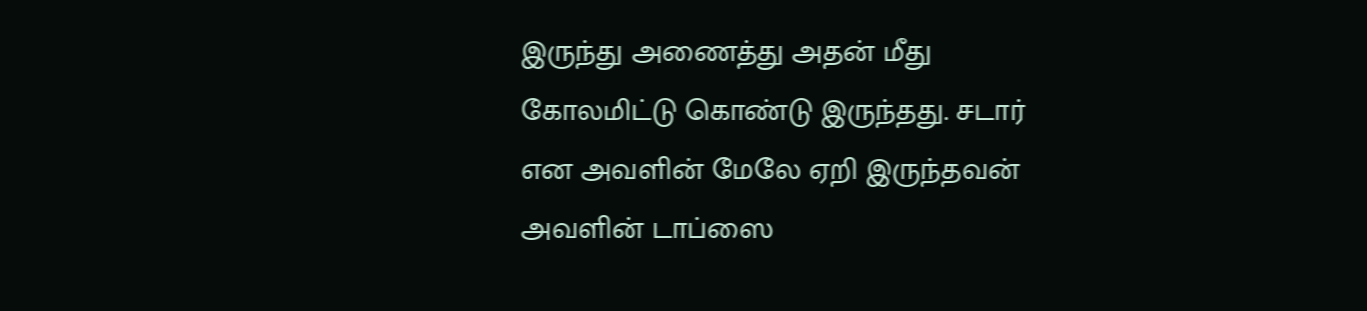இருந்து அணைத்து அதன் மீது கோலமிட்டு கொண்டு இருந்தது. சடார் என அவளின் மேலே ஏறி இருந்தவன் அவளின் டாப்ஸை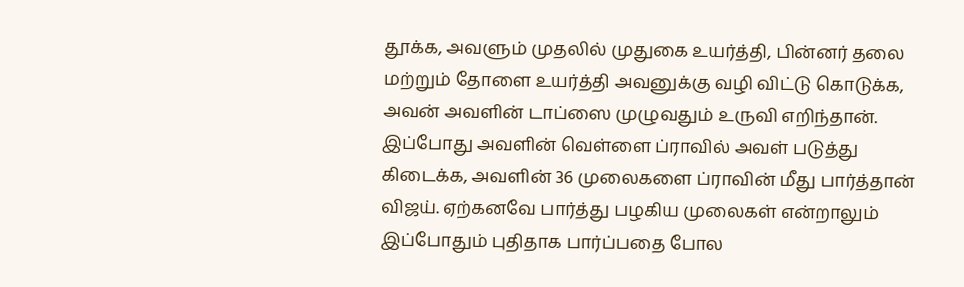தூக்க, அவளும் முதலில் முதுகை உயர்த்தி, பின்னர் தலை மற்றும் தோளை உயர்த்தி அவனுக்கு வழி விட்டு கொடுக்க, அவன் அவளின் டாப்ஸை முழுவதும் உருவி எறிந்தான்.
இப்போது அவளின் வெள்ளை ப்ராவில் அவள் படுத்து கிடைக்க, அவளின் 36 முலைகளை ப்ராவின் மீது பார்த்தான் விஜய். ஏற்கனவே பார்த்து பழகிய முலைகள் என்றாலும் இப்போதும் புதிதாக பார்ப்பதை போல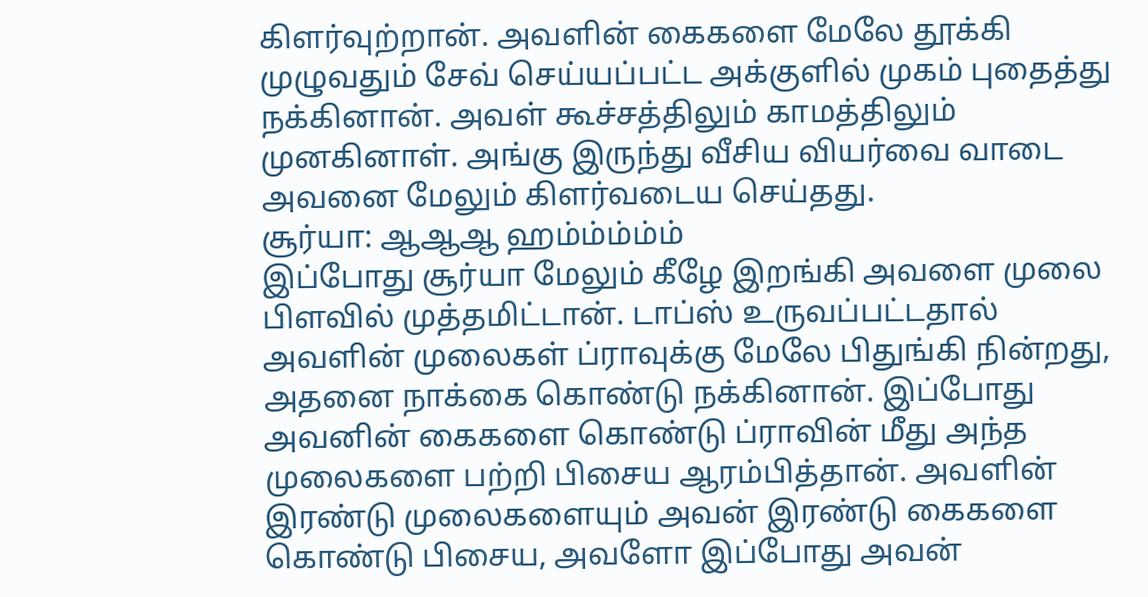கிளர்வுற்றான். அவளின் கைகளை மேலே தூக்கி முழுவதும் சேவ் செய்யப்பட்ட அக்குளில் முகம் புதைத்து நக்கினான். அவள் கூச்சத்திலும் காமத்திலும் முனகினாள். அங்கு இருந்து வீசிய வியர்வை வாடை அவனை மேலும் கிளர்வடைய செய்தது.
சூர்யா: ஆஆஆ ஹம்ம்ம்ம்ம்
இப்போது சூர்யா மேலும் கீழே இறங்கி அவளை முலை பிளவில் முத்தமிட்டான். டாப்ஸ் உருவப்பட்டதால் அவளின் முலைகள் ப்ராவுக்கு மேலே பிதுங்கி நின்றது, அதனை நாக்கை கொண்டு நக்கினான். இப்போது அவனின் கைகளை கொண்டு ப்ராவின் மீது அந்த முலைகளை பற்றி பிசைய ஆரம்பித்தான். அவளின் இரண்டு முலைகளையும் அவன் இரண்டு கைகளை கொண்டு பிசைய, அவளோ இப்போது அவன்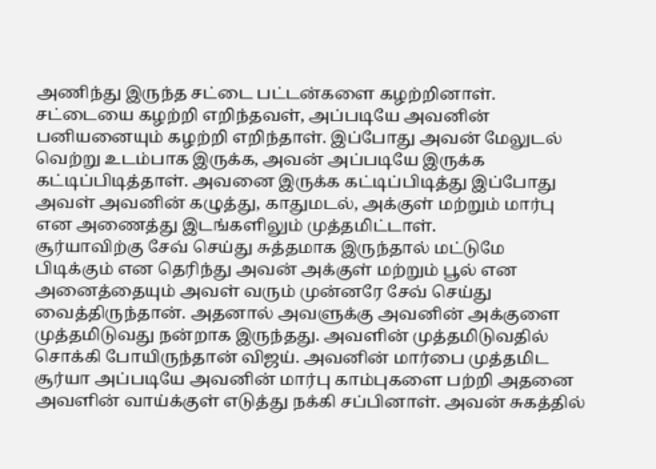அணிந்து இருந்த சட்டை பட்டன்களை கழற்றினாள். சட்டையை கழற்றி எறிந்தவள், அப்படியே அவனின் பனியனையும் கழற்றி எறிந்தாள். இப்போது அவன் மேலுடல் வெற்று உடம்பாக இருக்க, அவன் அப்படியே இருக்க கட்டிப்பிடித்தாள். அவனை இருக்க கட்டிப்பிடித்து இப்போது அவள் அவனின் கழுத்து, காதுமடல், அக்குள் மற்றும் மார்பு என அணைத்து இடங்களிலும் முத்தமிட்டாள்.
சூர்யாவிற்கு சேவ் செய்து சுத்தமாக இருந்தால் மட்டுமே பிடிக்கும் என தெரிந்து அவன் அக்குள் மற்றும் பூல் என அனைத்தையும் அவள் வரும் முன்னரே சேவ் செய்து வைத்திருந்தான். அதனால் அவளுக்கு அவனின் அக்குளை முத்தமிடுவது நன்றாக இருந்தது. அவளின் முத்தமிடுவதில் சொக்கி போயிருந்தான் விஜய். அவனின் மார்பை முத்தமிட சூர்யா அப்படியே அவனின் மார்பு காம்புகளை பற்றி அதனை அவளின் வாய்க்குள் எடுத்து நக்கி சப்பினாள். அவன் சுகத்தில்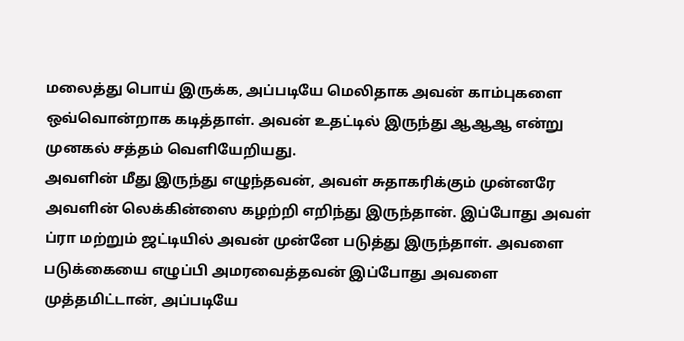மலைத்து பொய் இருக்க, அப்படியே மெலிதாக அவன் காம்புகளை ஒவ்வொன்றாக கடித்தாள். அவன் உதட்டில் இருந்து ஆஆஆ என்று முனகல் சத்தம் வெளியேறியது.
அவளின் மீது இருந்து எழுந்தவன், அவள் சுதாகரிக்கும் முன்னரே அவளின் லெக்கின்ஸை கழற்றி எறிந்து இருந்தான். இப்போது அவள் ப்ரா மற்றும் ஜட்டியில் அவன் முன்னே படுத்து இருந்தாள். அவளை படுக்கையை எழுப்பி அமரவைத்தவன் இப்போது அவளை முத்தமிட்டான், அப்படியே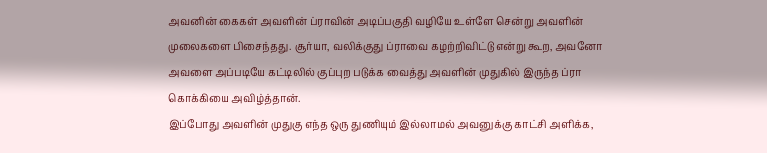அவனின் கைகள் அவளின் ப்ராவின் அடிப்பகுதி வழியே உள்ளே சென்று அவளின் முலைகளை பிசைந்தது. சூர்யா, வலிக்குது ப்ராவை கழற்றிவிட்டு என்று கூற, அவனோ அவளை அப்படியே கட்டிலில் குப்புற படுக்க வைத்து அவளின் முதுகில் இருந்த ப்ரா கொக்கியை அவிழ்த்தான்.
இப்போது அவளின் முதுகு எந்த ஒரு துணியும் இல்லாமல் அவனுக்கு காட்சி அளிக்க,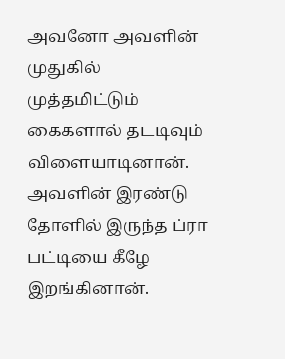அவனோ அவளின் முதுகில் முத்தமிட்டும் கைகளால் தடடிவும் விளையாடினான். அவளின் இரண்டு தோளில் இருந்த ப்ரா பட்டியை கீழே இறங்கினான்.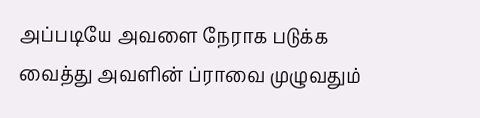அப்படியே அவளை நேராக படுக்க வைத்து அவளின் ப்ராவை முழுவதும்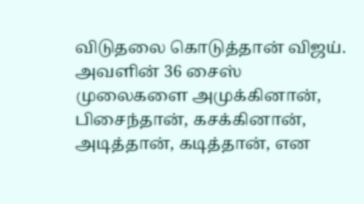விடுதலை கொடுத்தான் விஜய். அவளின் 36 சைஸ் முலைகளை அமுக்கினான், பிசைந்தான், கசக்கினான், அடித்தான், கடித்தான், என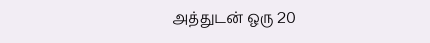அத்துடன் ஒரு 20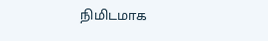நிமிடமாக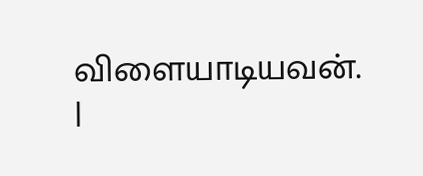விளையாடியவன்.
|